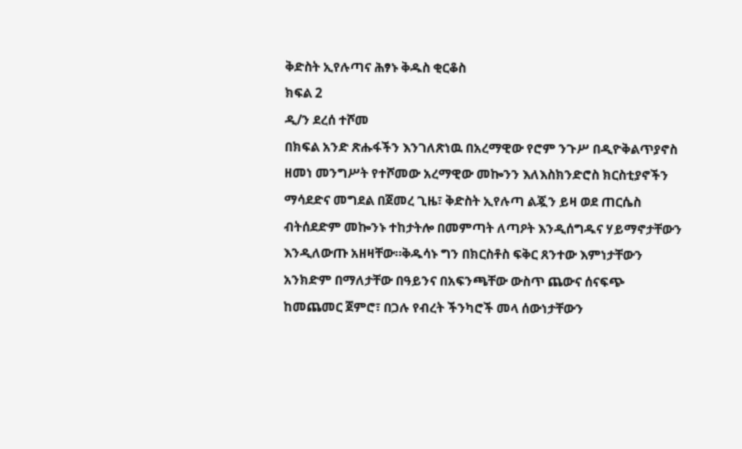ቅድስት ኢየሉጣና ሕፃኑ ቅዱስ ቂርቆስ
ክፍል 2
ዲ/ን ደረሰ ተሾመ
በክፍል አንድ ጽሑፋችን እንገለጽነዉ በአረማዊው የሮም ንጉሥ በዲዮቅልጥያኖስ ዘመነ መንግሥት የተሾመው አረማዊው መኰንን እለእስክንድሮስ ክርስቲያኖችን ማሳደድና መግደል በጀመረ ጊዜ፣ ቅድስት ኢየሉጣ ልጇን ይዛ ወደ ጠርሴስ ብትሰደድም መኰንኑ ተከታትሎ በመምጣት ለጣዖት እንዲሰግዱና ሃይማኖታቸውን እንዲለውጡ አዘዛቸው።ቅዱሳኑ ግን በክርስቶስ ፍቅር ጸንተው እምነታቸውን አንክድም በማለታቸው በዓይንና በአፍንጫቸው ውስጥ ጨውና ሰናፍጭ ከመጨመር ጀምሮ፣ በጋሉ የብረት ችንካሮች መላ ሰውነታቸውን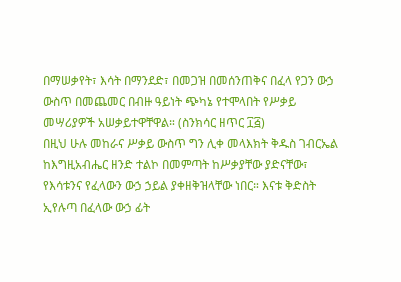በማሠቃየት፣ እሳት በማንደድ፣ በመጋዝ በመሰንጠቅና በፈላ የጋን ውኃ ውስጥ በመጨመር በብዙ ዓይነት ጭካኔ የተሞላበት የሥቃይ መሣሪያዎች አሠቃይተዋቸዋል። (ስንክሳር ዘጥር ፲፭)
በዚህ ሁሉ መከራና ሥቃይ ውስጥ ግን ሊቀ መላእክት ቅዱስ ገብርኤል ከእግዚአብሔር ዘንድ ተልኮ በመምጣት ከሥቃያቸው ያድናቸው፣ የእሳቱንና የፈላውን ውኃ ኃይል ያቀዘቅዝላቸው ነበር። እናቱ ቅድስት ኢየሉጣ በፈላው ውኃ ፊት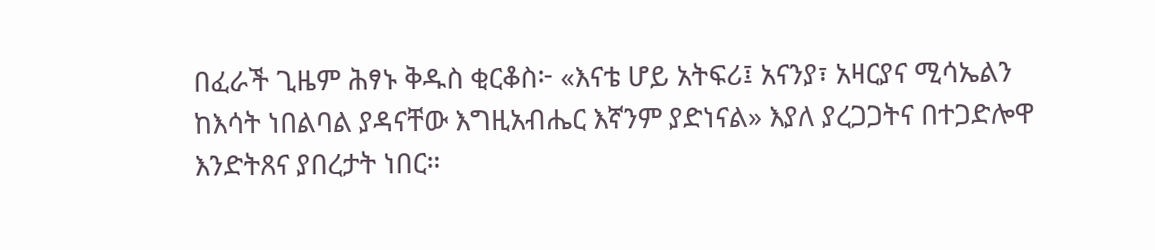በፈራች ጊዜም ሕፃኑ ቅዱስ ቂርቆስ፦ «እናቴ ሆይ አትፍሪ፤ አናንያ፣ አዛርያና ሚሳኤልን ከእሳት ነበልባል ያዳናቸው እግዚአብሔር እኛንም ያድነናል» እያለ ያረጋጋትና በተጋድሎዋ እንድትጸና ያበረታት ነበር።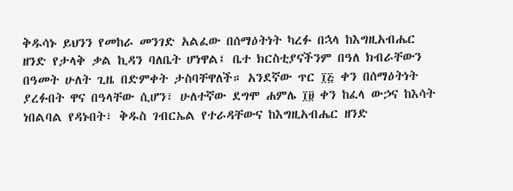ቅዱሳኑ ይህንን የመከራ መንገድ አልፈው በሰማዕትነት ካረፉ በኋላ ከእግዚአብሔር ዘንድ የታላቅ ቃል ኪዳን ባለቤት ሆነዋል፤ ቤተ ክርስቲያናችንም በዓለ ክብራቸውን በዓመት ሁለት ጊዜ በድምቀት ታስባቸዋለች። አንደኛው ጥር ፲፭ ቀን በሰማዕትነት ያረፉበት ዋና በዓላቸው ሲሆን፣ ሁለተኛው ደግሞ ሐምሌ ፲፱ ቀን ከፈላ ውኃና ከእሳት ነበልባል የዳኑበት፣ ቅዱስ ገብርኤል የተራዳቸውና ከእግዚአብሔር ዘንድ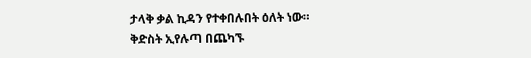ታላቅ ቃል ኪዳን የተቀበሉበት ዕለት ነው።
ቅድስት ኢየሉጣ በጨካኙ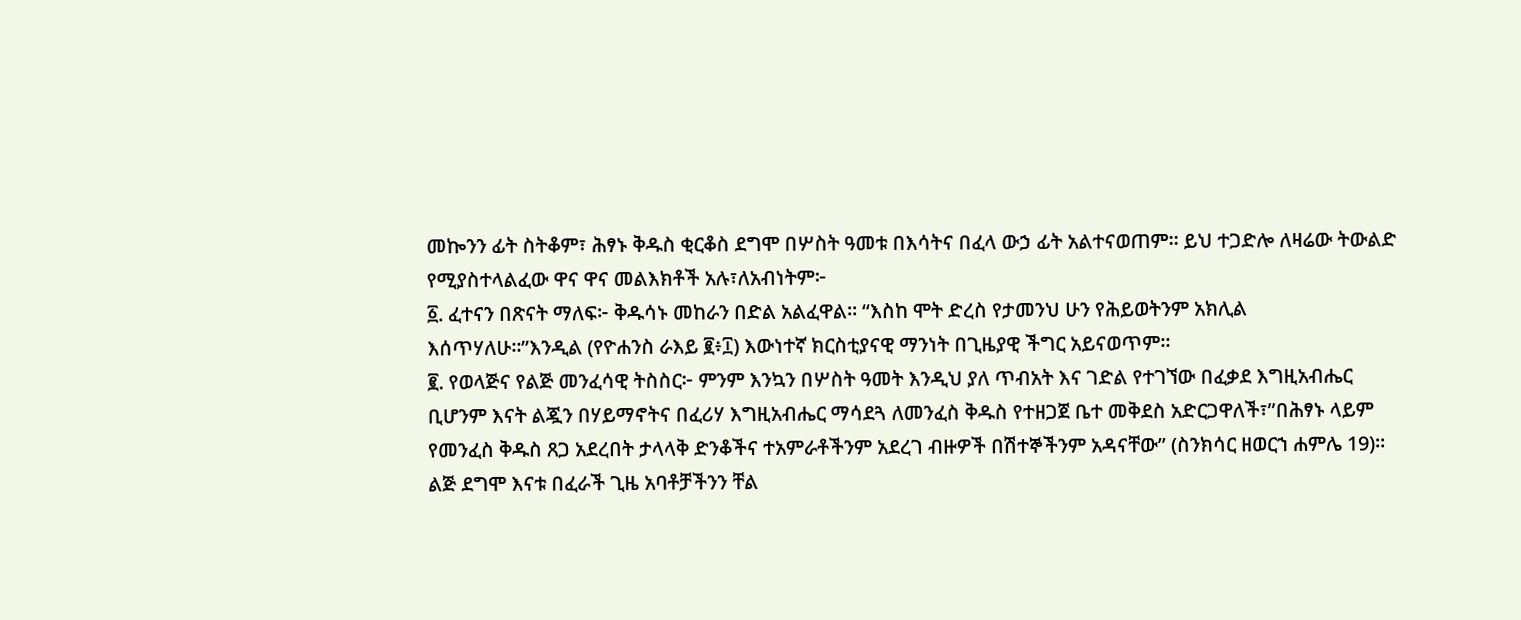መኰንን ፊት ስትቆም፣ ሕፃኑ ቅዱስ ቂርቆስ ደግሞ በሦስት ዓመቱ በእሳትና በፈላ ውኃ ፊት አልተናወጠም። ይህ ተጋድሎ ለዛሬው ትውልድ የሚያስተላልፈው ዋና ዋና መልእክቶች አሉ፣ለአብነትም፦
፩. ፈተናን በጽናት ማለፍ፦ ቅዱሳኑ መከራን በድል አልፈዋል። “እስከ ሞት ድረስ የታመንህ ሁን የሕይወትንም አክሊል እሰጥሃለሁ።”እንዲል (የዮሐንስ ራእይ ፪፥፲) እውነተኛ ክርስቲያናዊ ማንነት በጊዜያዊ ችግር አይናወጥም።
፪. የወላጅና የልጅ መንፈሳዊ ትስስር፦ ምንም እንኳን በሦስት ዓመት እንዲህ ያለ ጥብአት እና ገድል የተገኘው በፈቃደ እግዚአብሔር ቢሆንም እናት ልጇን በሃይማኖትና በፈሪሃ እግዚአብሔር ማሳደጓ ለመንፈስ ቅዱስ የተዘጋጀ ቤተ መቅደስ አድርጋዋለች፣”በሕፃኑ ላይም የመንፈስ ቅዱስ ጸጋ አደረበት ታላላቅ ድንቆችና ተአምራቶችንም አደረገ ብዙዎች በሽተኞችንም አዳናቸው” (ስንክሳር ዘወርኀ ሐምሌ 19)። ልጅ ደግሞ እናቱ በፈራች ጊዜ አባቶቻችንን ቸል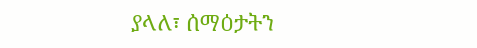ያላለ፣ ሰማዕታትን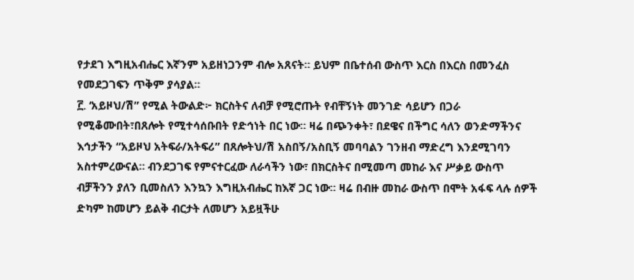የታደገ እግዚአብሔር እኛንም አይዘነጋንም ብሎ አጸናት። ይህም በቤተሰብ ውስጥ እርስ በእርስ በመንፈስ የመደጋገፍን ጥቅም ያሳያል።
፫. ‘አይዞህ/ሽ” የሚል ትውልድ፦ ክርስትና ለብቻ የሚሮጡት የብቸኝነት መንገድ ሳይሆን በጋራ የሚቆሙበት፣በጸሎት የሚተሳሰቡበት የድኅነት በር ነው። ዛሬ በጭንቀት፣ በደዌና በችግር ሳለን ወንድማችንና እኅታችን “አይዞህ አትፍራ/አትፍሪ” በጸሎትህ/ሽ አስበኝ/አስቢኝ መባባልን ገንዘብ ማድረግ እንደሚገባን አስተምረውናል። ብንደጋገፍ የምናተርፈው ለራሳችን ነው፣ በክርስትና በሚመጣ መከራ እና ሥቃይ ውስጥ ብቻችንን ያለን ቢመስለን እንኳን እግዚአብሔር ከእኛ ጋር ነው። ዛሬ በብዙ መከራ ውስጥ በሞት አፋፍ ላሉ ሰዎች ድካም ከመሆን ይልቅ ብርታት ለመሆን አይዟችሁ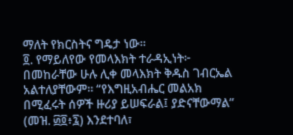ማለት የክርስትና ግዴታ ነው።
፬. የማይለየው የመላእክት ተራዳኢነት፦ በመከራቸው ሁሉ ሊቀ መላእክት ቅዱስ ገብርኤል አልተለያቸውም። “የእግዚአብሔር መልአክ በሚፈሩት ሰዎች ዙሪያ ይሠፍራል፤ ያድናቸውማል” (መዝ. ፴፬፥፯) እንደተባለ፣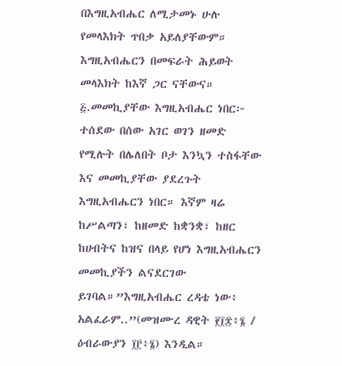በእግዚአብሔር ለሚታመኑ ሁሉ የመላእክት ጥበቃ አይለያቸውም። እግዚአብሔርን በመፍራት ሕይወት መላእክት ከእኛ ጋር ናቸውና።
፭.መመኪያቸው እግዚአብሔር ነበር፦ ተሰደው በሰው አገር ወገን ዘመድ የሚሉት በሌለበት ቦታ እንኳን ተስፋቸው እና መመኪያቸው ያደረጉት እግዚአብሔርን ነበር። እኛም ዛሬ ከሥልጣን፣ ከዘመድ ከቋንቋ፣ ከዘር ከሀብትና ከዝና በላይ የሆነ እግዚአብሔርን መመኪያችን ልናደርገው ይገባል።”እግዚአብሔር ረዳቴ ነው፥ አልፈራም..”(መዝሙረ ዳዊት ፻፲፰፥፮ / ዕብራውያን ፲፫፥፮) እንዲል።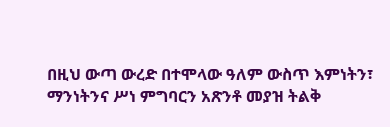በዚህ ውጣ ውረድ በተሞላው ዓለም ውስጥ እምነትን፣ ማንነትንና ሥነ ምግባርን አጽንቶ መያዝ ትልቅ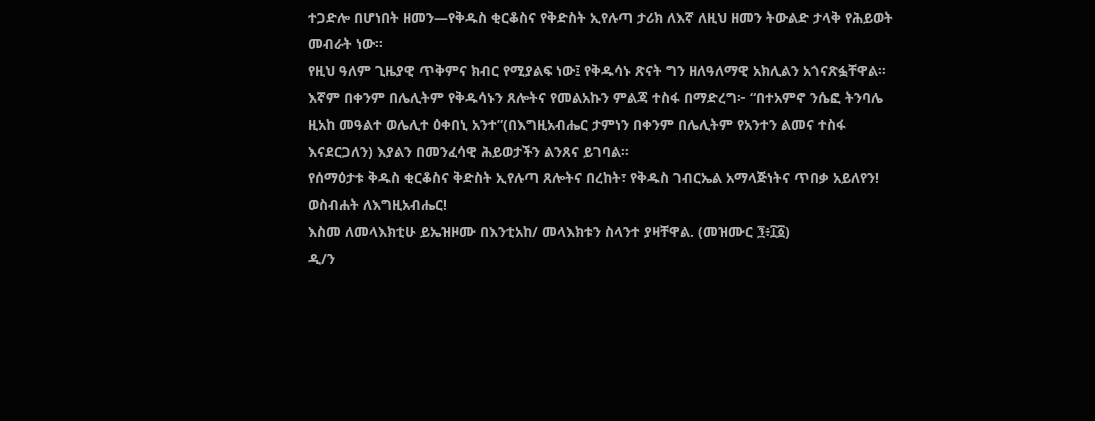ተጋድሎ በሆነበት ዘመን—የቅዱስ ቂርቆስና የቅድስት ኢየሉጣ ታሪክ ለእኛ ለዚህ ዘመን ትውልድ ታላቅ የሕይወት መብራት ነው።
የዚህ ዓለም ጊዜያዊ ጥቅምና ክብር የሚያልፍ ነው፤ የቅዱሳኑ ጽናት ግን ዘለዓለማዊ አክሊልን አጎናጽፏቸዋል። እኛም በቀንም በሌሊትም የቅዱሳኑን ጸሎትና የመልአኩን ምልጃ ተስፋ በማድረግ፦ “በተአምኖ ንሴፎ ትንባሌ ዚአከ መዓልተ ወሌሊተ ዕቀበኒ አንተ”(በእግዚአብሔር ታምነን በቀንም በሌሊትም የአንተን ልመና ተስፋ እናደርጋለን) እያልን በመንፈሳዊ ሕይወታችን ልንጸና ይገባል።
የሰማዕታቱ ቅዱስ ቂርቆስና ቅድስት ኢየሉጣ ጸሎትና በረከት፣ የቅዱስ ገብርኤል አማላጅነትና ጥበቃ አይለየን!
ወስብሐት ለእግዚአብሔር!
እስመ ለመላእክቲሁ ይኤዝዞሙ በእንቲአከ/ መላእክቱን ስላንተ ያዛቸዋል. (መዝሙር ፺፥፲፩)
ዲ/ን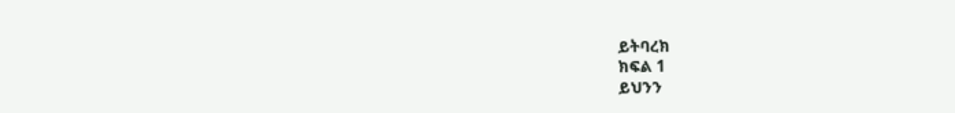ይትባረክ
ክፍል 1
ይህንን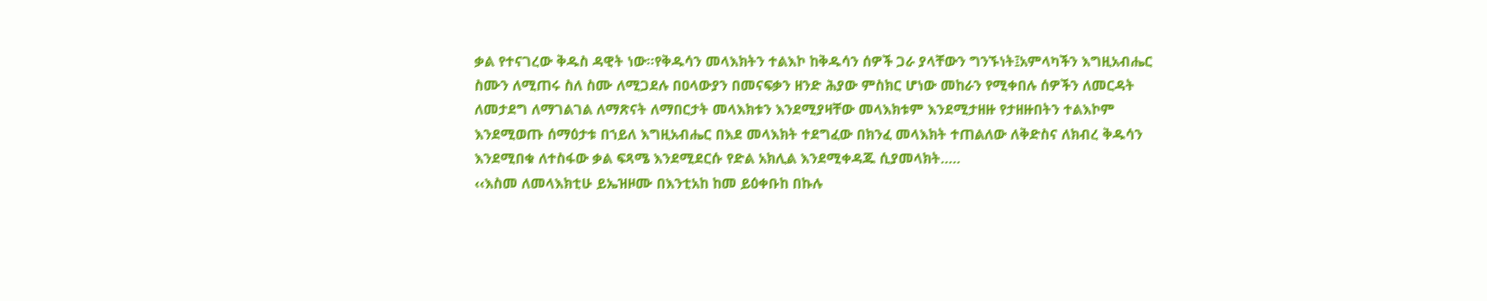ቃል የተናገረው ቅዱስ ዳዊት ነው፡፡የቅዱሳን መላእክትን ተልእኮ ከቅዱሳን ሰዎች ጋራ ያላቸውን ግንኙነት፤አምላካችን እግዚአብሔር ስሙን ለሚጠሩ ስለ ስሙ ለሚጋደሉ በዐላውያን በመናፍቃን ዘንድ ሕያው ምስክር ሆነው መከራን የሚቀበሉ ሰዎችን ለመርዳት ለመታደግ ለማገልገል ለማጽናት ለማበርታት መላእክቱን እንደሚያዛቸው መላእክቱም እንደሚታዘዙ የታዘዙበትን ተልእኮም እንደሚወጡ ሰማዕታቱ በኀይለ እግዚአብሔር በእደ መላእክት ተደግፈው በክንፈ መላእክት ተጠልለው ለቅድስና ለክብረ ቅዱሳን እንደሚበቁ ለተስፋው ቃል ፍጻሜ እንደሚደርሱ የድል አክሊል እንደሚቀዳጁ ሲያመላክት…..
‹‹እስመ ለመላእክቲሁ ይኤዝዞሙ በእንቲአከ ከመ ይዕቀቡከ በኩሉ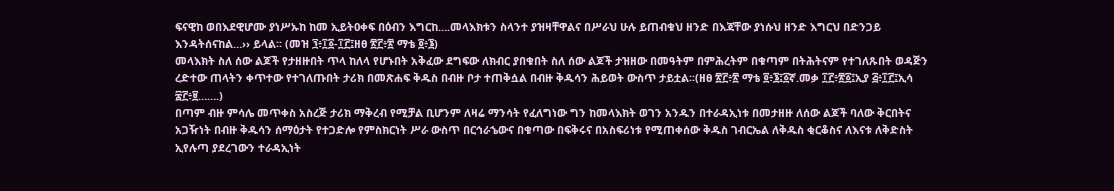ፍናዊከ ወበእደዊሆሙ ያነሥኡከ ከመ ኢይትዐቀፍ በዕብን እግርከ….መላእክቱን ስላንተ ያዝዛቸዋልና በሥራህ ሁሉ ይጠብቁህ ዘንድ በእጃቸው ያነሱህ ዘንድ እግርህ በድንጋይ እንዳትሰናከል…›› ይላል፡፡ (መዝ ፺፥፲፩-፲፫፤ዘፀ ፳፫፥፳ ማቴ ፬፥፮)
መላእክት ስለ ሰው ልጆች የታዘዙበት ጥላ ከለላ የሆኑበት አቅፈው ደግፍው ለክብር ያበቁበት ስለ ሰው ልጆች ታዝዘው በመዓትም በምሕረትም በቁጣም በትሕትናም የተገለጹበት ወዳጅን ረድተው ጠላትን ቀጥተው የተገለጡበት ታሪክ በመጽሐፍ ቅዱስ በብዙ ቦታ ተጠቅሷል በብዙ ቅዱሳን ሕይወት ውስጥ ታይቷል፡፡(ዘፀ ፳፫፥፳ ማቴ ፬፥፮፤፩ኛ.መቃ ፲፫፥፳፩፤ኢያ ፭፥፲፫፤ኢሳ ፷፫፥፱…….)
በጣም ብዙ ምሳሌ መጥቀስ አስረጅ ታሪክ ማቅረብ የሚቻል ቢሆንም ለዛሬ ማንሳት የፈለግነው ግን ከመላእክት ወገን አንዱን በተራዳኢነቱ በመታዘዙ ለሰው ልጆች ባለው ቅርበትና አጋዥነት በብዙ ቅዱሳን ሰማዕታት የተጋድሎ የምስክርነት ሥራ ውስጥ በርኅራኄውና በቁጣው በፍቅሩና በአስፍሪነቱ የሚጠቀሰው ቅዱስ ገብርኤል ለቅዱስ ቂርቆስና ለእናቱ ለቅድስት ኢየሉጣ ያደረገውን ተራዳኢነት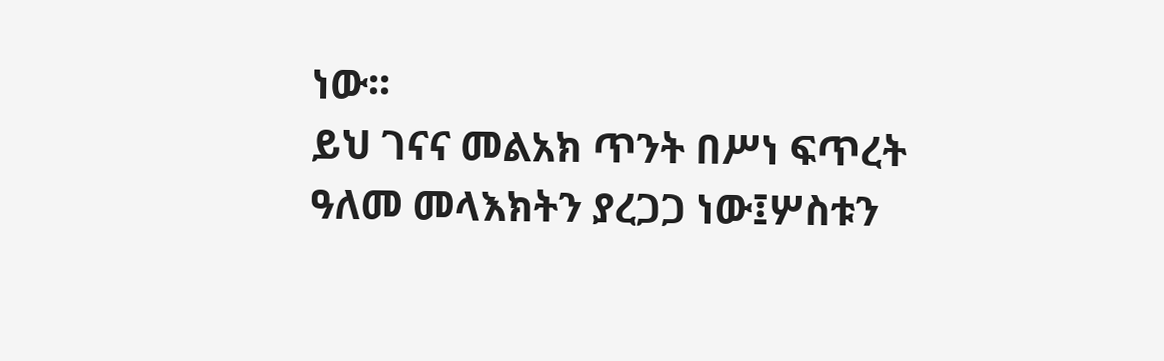ነው፡፡
ይህ ገናና መልአክ ጥንት በሥነ ፍጥረት ዓለመ መላእክትን ያረጋጋ ነው፤ሦስቱን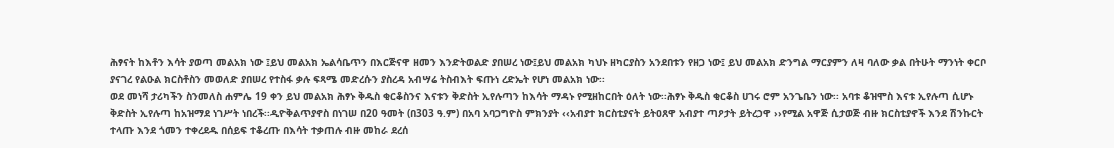ሕፃናት ከእቶን እሳት ያወጣ መልአክ ነው ፤ይህ መልአክ ኤልሳቤጥን በእርጅናዋ ዘመን እንድትወልድ ያበሠረ ነው፤ይህ መልአክ ካህኑ ዘካርያስን አንደበቱን የዘጋ ነው፤ ይህ መልአክ ድንግል ማርያምን ለዛ ባለው ቃል በትሁት ማንነት ቀርቦ ያናገረ የልዑል ክርስቶስን መወለድ ያበሠረ የተስፋ ቃሉ ፍጻሜ መድረሱን ያስረዳ አብሣሬ ትስብእት ፍጡነ ረድኤት የሆነ መልአክ ነው፡፡
ወደ መነሻ ታሪካችን ስንመለስ ሐምሌ 19 ቀን ይህ መልአክ ሕፃኑ ቅዱስ ቂርቆስንና እናቱን ቅድስት ኢየሉጣን ከእሳት ማዳኑ የሚዘከርበት ዕለት ነው፡፡ሕፃኑ ቅዱስ ቂርቆስ ሀገሩ ሮም አንጌቤን ነው፡፡ አባቱ ቆዝሞስ እናቱ ኢየሉጣ ሲሆኑ ቅድስት ኢየሉጣ ከአዝማደ ነገሥት ነበረች፡፡ዲዮቅልጥያኖስ በነገሠ በ20 ዓመት (በ303 ዓ.ም) በአባ አባጋግዮስ ምክንያት ‹‹አብያተ ክርስቲያናት ይትዐጸዋ አብያተ ጣዖታት ይትረኃዋ ››የሚል አዋጅ ሲታወጅ ብዙ ክርስቲያኖች እንደ ሽንኩርት ተላጡ እንደ ጎመን ተቀረደዱ በሰይፍ ተቆረጡ በእሳት ተቃጠሉ ብዙ መከራ ደረሰ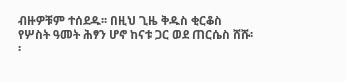ብዙዎቹም ተሰደዱ፡፡ በዚህ ጊዜ ቅዱስ ቂርቆስ የሦስት ዓመት ሕፃን ሆኖ ከናቱ ጋር ወደ ጠርሴስ ሸሹ፡፡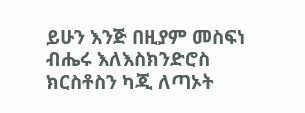ይሁን እንጅ በዚያም መስፍነ ብሔሩ እለእስክንድሮስ ክርስቶስን ካጂ ለጣኦት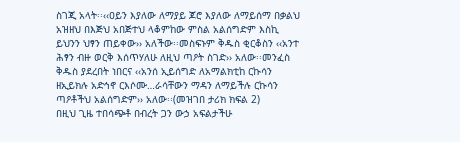ስገጂ አላት፡፡‹‹ዐይን እያለው ለማያይ ጆሮ እያለው ለማይሰማ በቃልህ አዝዘህ በእጅህ አበጅተህ ላቆምከው ምስል አልሰግድም እስኪ ይህንን ህፃን ጠይቀው›› አለችው፡፡መስፍኑም ቅዱስ ቂርቆስን ‹‹አንተ ሕፃን ብዙ ወርቅ እሰጥሃለሁ ለዚህ ጣዖት ስገድ›› አለው፡፡መንፈስ ቅዱስ ያደረበት ነበርና ‹‹አንሰ ኢይሰግድ ለአማልክቲከ ርኩሳን ዘኢይክሉ አድኅኖ ርእሶሙ…ራሳቸውን ማዳን ለማይችሉ ርኩሳን ጣዖቶችህ አልሰግድም›› አለው፡፡(መዝገበ ታሪክ ክፍል 2)
በዚህ ጊዜ ተበሳጭቶ በብረት ጋን ውኃ አፍልታችሁ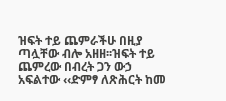ዝፍት ተይ ጨምራችሁ በዚያ ጣሏቸው ብሎ አዘዘ፡፡ዝፍት ተይ ጨምረው በብረት ጋን ውኃ አፍልተው ‹‹ድምፃ ለጽሕርት ከመ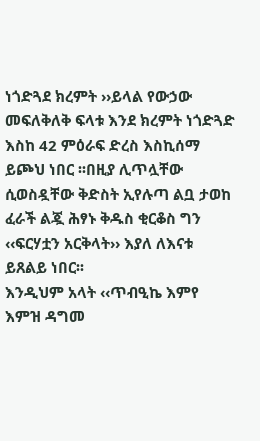ነጎድጓደ ክረምት ››ይላል የውኃው መፍለቅለቅ ፍላቱ እንደ ክረምት ነጎድጓድ እስከ 42 ምዕራፍ ድረስ እስኪሰማ ይጮህ ነበር ፡፡በዚያ ሊጥሏቸው ሲወስዷቸው ቅድስት ኢየሉጣ ልቧ ታወከ ፈራች ልጇ ሕፃኑ ቅዱስ ቂርቆስ ግን ‹‹ፍርሃቷን አርቅላት›› እያለ ለእናቱ ይጸልይ ነበር፡፡
እንዲህም አላት ‹‹ጥብዒኬ እምየ እምዝ ዳግመ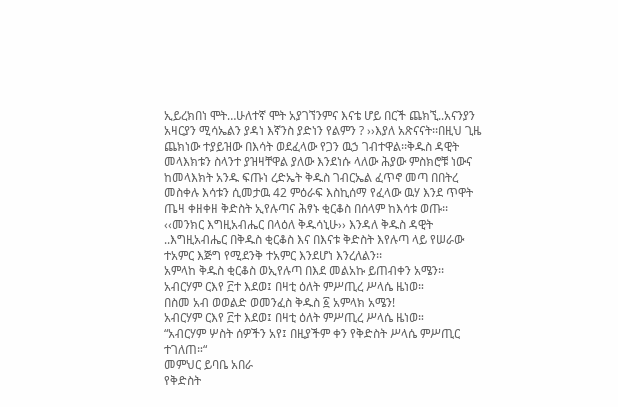ኢይረክበነ ሞት…ሁለተኛ ሞት አያገኘንምና እናቴ ሆይ በርች ጨክኚ..አናንያን አዛርያን ሚሳኤልን ያዳነ እኛንስ ያድነን የልምን ? ››እያለ አጽናናት፡፡በዚህ ጊዜ ጨክነው ተያይዝው በእሳት ወደፈላው የጋን ዉኃ ገብተዋል፡፡ቅዱስ ዳዊት መላእክቱን ስላንተ ያዝዛቸዋል ያለው እንደነሱ ላለው ሕያው ምስክሮቹ ነውና ከመላእክት አንዱ ፍጡነ ረድኤት ቅዱስ ገብርኤል ፈጥኖ መጣ በበትረ መስቀሉ እሳቱን ሲመታዉ 42 ምዕራፍ እስኪሰማ የፈላው ዉሃ እንደ ጥዋት ጤዛ ቀዘቀዘ ቅድስት ኢየሉጣና ሕፃኑ ቂርቆስ በሰላም ከእሳቱ ወጡ፡፡
‹‹መንክር እግዚአብሔር በላዕለ ቅዱሳኒሁ›› እንዳለ ቅዱስ ዳዊት ..እግዚአብሔር በቅዱስ ቂርቆስ እና በእናቱ ቅድስት እየሉጣ ላይ የሠራው ተአምር እጅግ የሚደንቅ ተአምር እንደሆነ እንረለልን፡፡
አምላከ ቅዱስ ቂርቆስ ወኢየሉጣ በእደ መልአኩ ይጠብቀን አሜን፡፡
አብርሃም ርእየ ፫ተ እደወ፤ በዛቲ ዕለት ምሥጢረ ሥላሴ ዜነወ።
በስመ አብ ወወልድ ወመንፈስ ቅዱስ ፩ አምላክ አሜን!
አብርሃም ርእየ ፫ተ እደወ፤ በዛቲ ዕለት ምሥጢረ ሥላሴ ዜነወ።
“አብርሃም ሦስት ሰዎችን አየ፤ በዚያችም ቀን የቅድስት ሥላሴ ምሥጢር ተገለጠ።“
መምህር ይባቤ አበራ
የቅድስት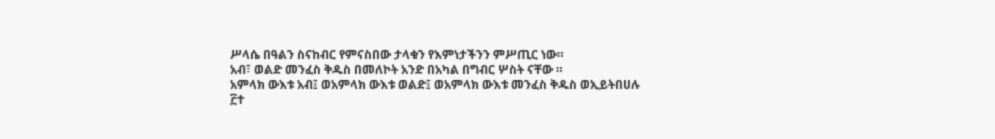ሥላሴ በዓልን ስናከብር የምናስበው ታላቁን የእምነታችንን ምሥጢር ነው።
አብ፣ ወልድ መንፈስ ቅዱስ በመለኮት አንድ በአካል በግብር ሦስት ናቸው ።
አምላክ ውእቱ አብ፤ ወአምላክ ውእቱ ወልድ፤ ወአምላክ ውእቱ መንፈስ ቅዱስ ወኢይትበሀሉ ፫ተ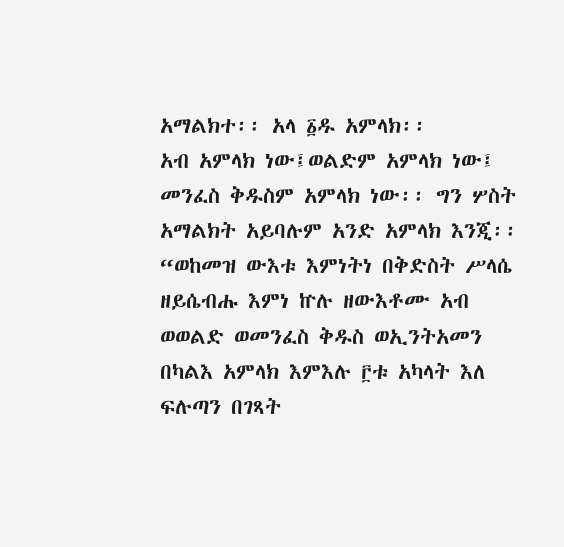አማልክተ፡፡ አላ ፩ዱ አምላክ፡፡
አብ አምላክ ነው፤ወልድም አምላክ ነው፤ መንፈስ ቅዱስም አምላክ ነው፡፡ ግን ሦስት አማልክት አይባሉም አንድ አምላክ እንጂ፡፡
“ወከመዝ ውእቱ እምነትነ በቅድስት ሥላሴ ዘይሴብሑ እምነ ኵሉ ዘውእቶሙ አብ ወወልድ ወመንፈስ ቅዱስ ወኢንትአመን በካልእ አምላክ እምእሉ ፫ቱ አካላት እለ ፍሉጣን በገጻት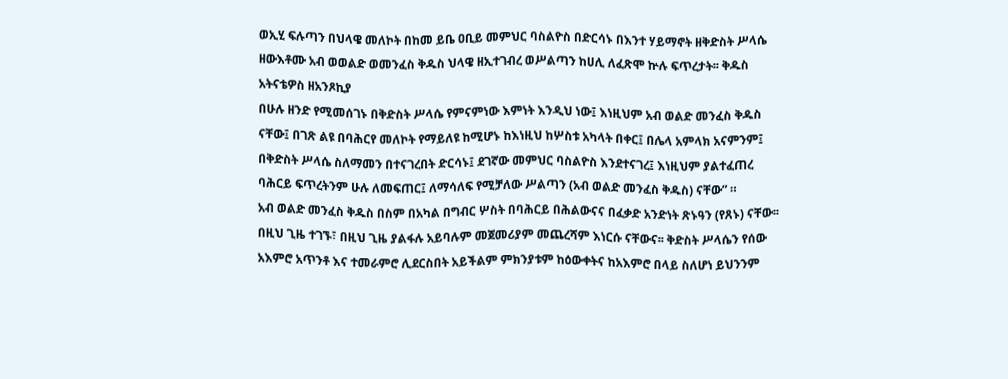ወኢሂ ፍሉጣን በህላዌ መለኮት በከመ ይቤ ዐቢይ መምህር ባስልዮስ በድርሳኑ በእንተ ሃይማኖት ዘቅድስት ሥላሴ ዘውእቶሙ አብ ወወልድ ወመንፈስ ቅዱስ ህላዌ ዘኢተገብረ ወሥልጣን ከሀሊ ለፈጽሞ ኵሉ ፍጥረታት፡፡ ቅዱስ አትናቴዎስ ዘአንጾኪያ
በሁሉ ዘንድ የሚመሰገኑ በቅድስት ሥላሴ የምናምነው እምነት እንዲህ ነው፤ እነዚህም አብ ወልድ መንፈስ ቅዱስ ናቸው፤ በገጽ ልዩ በባሕርየ መለኮት የማይለዩ ከሚሆኑ ከእነዚህ ከሦስቱ አካላት በቀር፤ በሌላ አምላክ አናምንም፤ በቅድስት ሥላሴ ስለማመን በተናገረበት ድርሳኑ፤ ደገኛው መምህር ባስልዮስ እንደተናገረ፤ እነዚህም ያልተፈጠረ ባሕርይ ፍጥረትንም ሁሉ ለመፍጠር፤ ለማሳለፍ የሚቻለው ሥልጣን (አብ ወልድ መንፈስ ቅዱስ) ናቸው” ።
አብ ወልድ መንፈስ ቅዱስ በስም በአካል በግብር ሦስት በባሕርይ በሕልውናና በፈቃድ አንድነት ጽኑዓን (የጸኑ) ናቸው፡፡ በዚህ ጊዜ ተገኙ፣ በዚህ ጊዜ ያልፋሉ አይባሉም መጀመሪያም መጨረሻም እነርሱ ናቸውና፡፡ ቅድስት ሥላሴን የሰው አእምሮ አጥንቶ እና ተመራምሮ ሊደርስበት አይችልም ምክንያቱም ከዕውቀትና ከአእምሮ በላይ ስለሆነ ይህንንም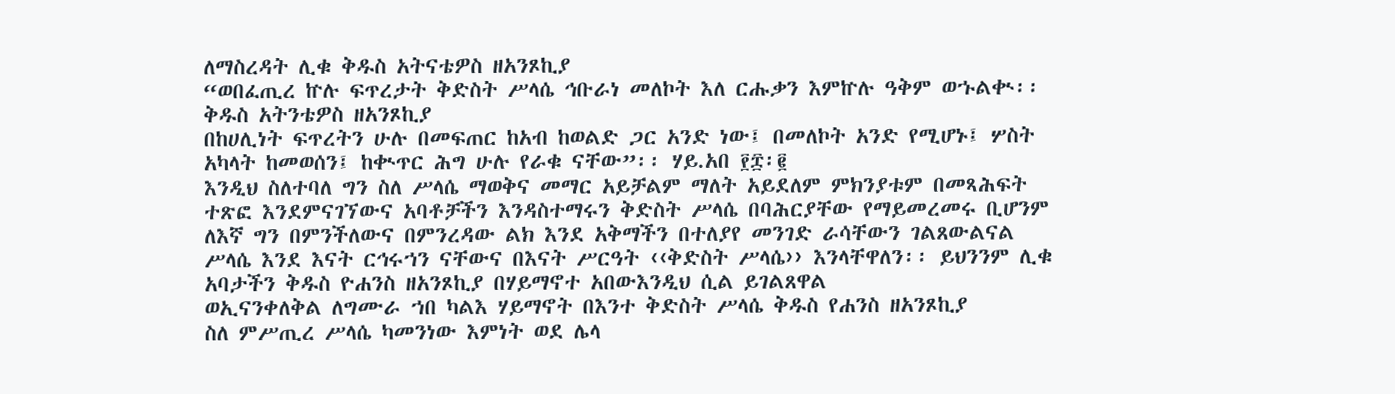ለማስረዳት ሊቁ ቅዱስ አትናቴዎስ ዘአንጾኪያ
“ወበፈጢረ ኵሉ ፍጥረታት ቅድስት ሥላሴ ኅቡራነ መለኮት እለ ርሑቃን እምኵሉ ዓቅም ወኁልቊ፡፡ ቅዱስ አትንቴዎስ ዘአንጾኪያ
በከሀሊነት ፍጥረትን ሁሉ በመፍጠር ከአብ ከወልድ ጋር አንድ ነው፤ በመለኮት አንድ የሚሆኑ፤ ሦስት አካላት ከመወሰን፤ ከቊጥር ሕግ ሁሉ የራቁ ናቸው”፡፡ ሃይ.አበ ፻፰፡፪
እንዲህ ስለተባለ ግን ስለ ሥላሴ ማወቅና መማር አይቻልም ማለት አይደለም ምክንያቱም በመጻሕፍት ተጽፎ እንደምናገኘውና አባቶቻችን እንዳስተማሩን ቅድስት ሥላሴ በባሕርያቸው የማይመረመሩ ቢሆንም ለእኛ ግን በምንችለውና በምንረዳው ልክ እንደ አቅማችን በተለያየ መንገድ ራሳቸውን ገልጸውልናል ሥላሴ እንደ እናት ርኅሩኀን ናቸውና በእናት ሥርዓት ‹‹ቅድስት ሥላሴ›› እንላቸዋለን፡፡ ይህንንም ሊቁ አባታችን ቅዱስ ዮሐንስ ዘአንጾኪያ በሃይማኖተ አበውእንዲህ ሲል ይገልጸዋል
ወኢናንቀለቅል ለግሙራ ኀበ ካልእ ሃይማኖት በእንተ ቅድስት ሥላሴ ቅዱስ የሐንስ ዘአንጾኪያ
ስለ ምሥጢረ ሥላሴ ካመንነው እምነት ወደ ሌላ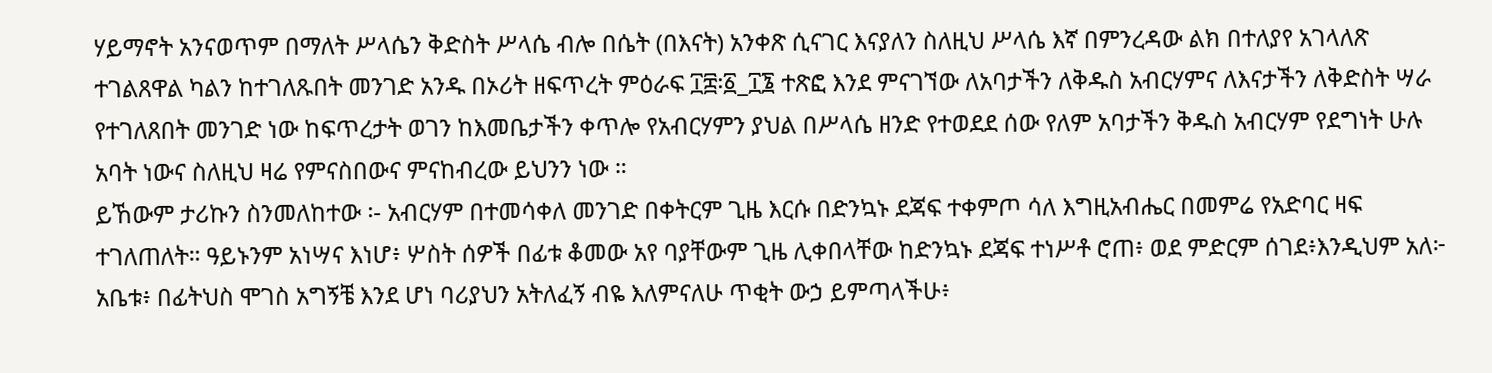ሃይማኖት አንናወጥም በማለት ሥላሴን ቅድስት ሥላሴ ብሎ በሴት (በእናት) አንቀጽ ሲናገር እናያለን ስለዚህ ሥላሴ እኛ በምንረዳው ልክ በተለያየ አገላለጽ ተገልጸዋል ካልን ከተገለጹበት መንገድ አንዱ በኦሪት ዘፍጥረት ምዕራፍ ፲፰፡፩_፲፮ ተጽፎ እንደ ምናገኘው ለአባታችን ለቅዱስ አብርሃምና ለእናታችን ለቅድስት ሣራ የተገለጸበት መንገድ ነው ከፍጥረታት ወገን ከእመቤታችን ቀጥሎ የአብርሃምን ያህል በሥላሴ ዘንድ የተወደደ ሰው የለም አባታችን ቅዱስ አብርሃም የደግነት ሁሉ አባት ነውና ስለዚህ ዛሬ የምናስበውና ምናከብረው ይህንን ነው ።
ይኸውም ታሪኩን ስንመለከተው ፡- አብርሃም በተመሳቀለ መንገድ በቀትርም ጊዜ እርሱ በድንኳኑ ደጃፍ ተቀምጦ ሳለ እግዚአብሔር በመምሬ የአድባር ዛፍ ተገለጠለት። ዓይኑንም አነሣና እነሆ፥ ሦስት ሰዎች በፊቱ ቆመው አየ ባያቸውም ጊዜ ሊቀበላቸው ከድንኳኑ ደጃፍ ተነሥቶ ሮጠ፥ ወደ ምድርም ሰገደ፥እንዲህም አለ፦
አቤቱ፥ በፊትህስ ሞገስ አግኝቼ እንደ ሆነ ባሪያህን አትለፈኝ ብዬ እለምናለሁ ጥቂት ውኃ ይምጣላችሁ፥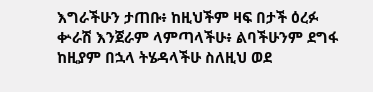እግራችሁን ታጠቡ፥ ከዚህችም ዛፍ በታች ዕረፉ ቍራሽ እንጀራም ላምጣላችሁ፥ ልባችሁንም ደግፋ ከዚያም በኋላ ትሄዳላችሁ ስለዚህ ወደ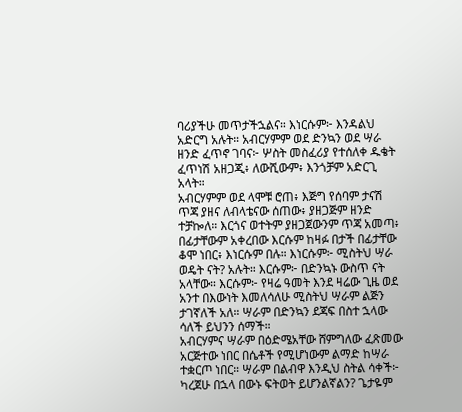ባሪያችሁ መጥታችኋልና። እነርሱም፦ እንዳልህ አድርግ አሉት። አብርሃምም ወደ ድንኳን ወደ ሣራ ዘንድ ፈጥኖ ገባና፦ ሦስት መስፈሪያ የተሰለቀ ዱቄት ፈጥነሽ አዘጋጂ፥ ለውሺውም፥ እንጎቻም አድርጊ አላት።
አብርሃምም ወደ ላሞቹ ሮጠ፥ እጅግ የሰባም ታናሽ ጥጃ ያዘና ለብላቴናው ሰጠው፥ ያዘጋጅም ዘንድ ተቻኰለ። እርጎና ወተትም ያዘጋጀውንም ጥጃ አመጣ፥ በፊታቸውም አቀረበው እርሱም ከዛፉ በታች በፊታቸው ቆሞ ነበር፥ እነርሱም በሉ። እነርሱም፦ ሚስትህ ሣራ ወዴት ናት? አሉት። እርሱም፦ በድንኳኑ ውስጥ ናት አላቸው። እርሱም፦ የዛሬ ዓመት እንደ ዛሬው ጊዜ ወደ አንተ በእውነት እመለሳለሁ ሚስትህ ሣራም ልጅን ታገኛለች አለ። ሣራም በድንኳን ደጃፍ በስተ ኋላው ሳለች ይህንን ሰማች።
አብርሃምና ሣራም በዕድሜአቸው ሸምግለው ፈጽመው አርጅተው ነበር በሴቶች የሚሆነውም ልማድ ከሣራ ተቋርጦ ነበር። ሣራም በልብዋ እንዲህ ስትል ሳቀች፦ ካረጀሁ በኋላ በውኑ ፍትወት ይሆንልኛልን? ጌታዬም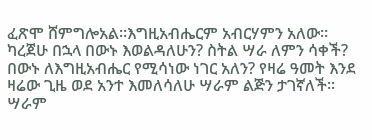ፈጽሞ ሸምግሎአል።እግዚአብሔርም አብርሃምን አለው። ካረጀሁ በኋላ በውኑ እወልዳለሁን? ስትል ሣራ ለምን ሳቀች? በውኑ ለእግዚአብሔር የሚሳነው ነገር አለን? የዛሬ ዓመት እንደ ዛሬው ጊዜ ወደ አንተ እመለሳለሁ ሣራም ልጅን ታገኛለች። ሣራም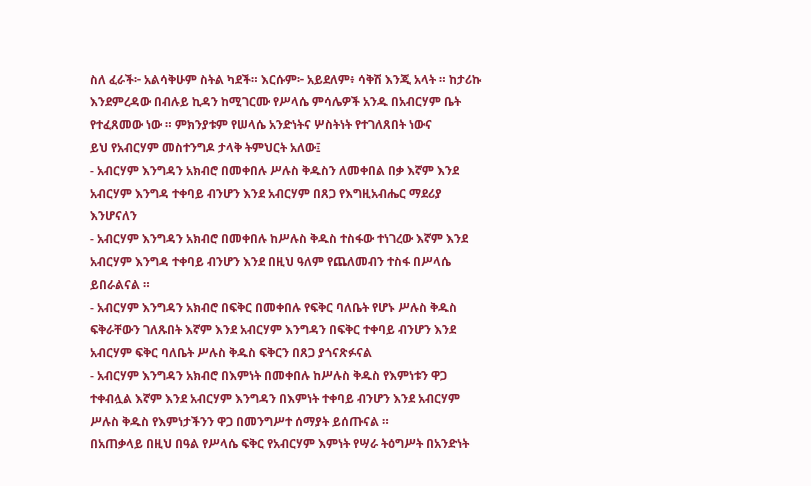ስለ ፈራች፦ አልሳቅሁም ስትል ካደች። እርሱም፦ አይደለም፥ ሳቅሽ እንጂ አላት ። ከታሪኩ እንደምረዳው በብሉይ ኪዳን ከሚገርሙ የሥላሴ ምሳሌዎች አንዱ በአብርሃም ቤት የተፈጸመው ነው ። ምክንያቱም የሠላሴ አንድነትና ሦስትነት የተገለጸበት ነውና
ይህ የአብርሃም መስተንግዶ ታላቅ ትምህርት አለው፤
- አብርሃም እንግዳን አክብሮ በመቀበሉ ሥሉስ ቅዱስን ለመቀበል በቃ እኛም እንደ አብርሃም እንግዳ ተቀባይ ብንሆን እንደ አብርሃም በጸጋ የእግዚአብሔር ማደሪያ እንሆናለን
- አብርሃም እንግዳን አክብሮ በመቀበሉ ከሥሉስ ቅዱስ ተስፋው ተነገረው እኛም እንደ አብርሃም እንግዳ ተቀባይ ብንሆን እንደ በዚህ ዓለም የጨለመብን ተስፋ በሥላሴ ይበራልናል ።
- አብርሃም እንግዳን አክብሮ በፍቅር በመቀበሉ የፍቅር ባለቤት የሆኑ ሥሉስ ቅዱስ ፍቅራቸውን ገለጹበት እኛም እንደ አብርሃም እንግዳን በፍቅር ተቀባይ ብንሆን እንደ አብርሃም ፍቅር ባለቤት ሥሉስ ቅዱስ ፍቅርን በጸጋ ያጎናጽፉናል
- አብርሃም እንግዳን አክብሮ በእምነት በመቀበሉ ከሥሉስ ቅዱስ የእምነቱን ዋጋ ተቀብሏል እኛም እንደ አብርሃም እንግዳን በእምነት ተቀባይ ብንሆን እንደ አብርሃም ሥሉስ ቅዱስ የእምነታችንን ዋጋ በመንግሥተ ሰማያት ይሰጡናል ።
በአጠቃላይ በዚህ በዓል የሥላሴ ፍቅር የአብርሃም እምነት የሣራ ትዕግሥት በአንድነት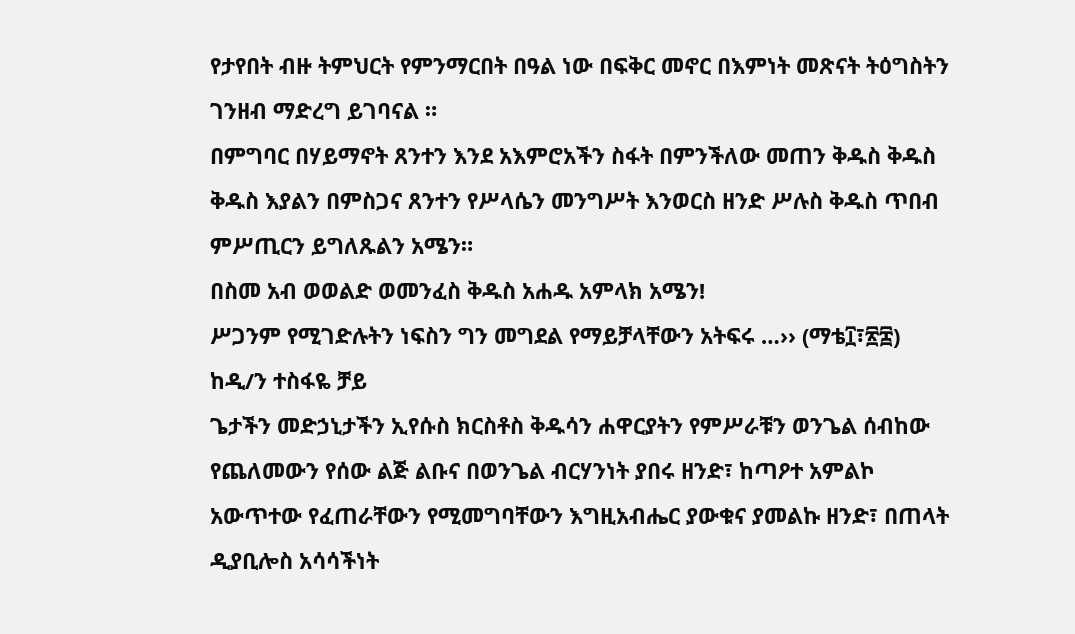የታየበት ብዙ ትምህርት የምንማርበት በዓል ነው በፍቅር መኖር በእምነት መጽናት ትዕግስትን ገንዘብ ማድረግ ይገባናል ።
በምግባር በሃይማኖት ጸንተን እንደ አእምሮአችን ስፋት በምንችለው መጠን ቅዱስ ቅዱስ ቅዱስ እያልን በምስጋና ጸንተን የሥላሴን መንግሥት እንወርስ ዘንድ ሥሉስ ቅዱስ ጥበብ ምሥጢርን ይግለጹልን አሜን።
በስመ አብ ወወልድ ወመንፈስ ቅዱስ አሐዱ አምላክ አሜን!
ሥጋንም የሚገድሉትን ነፍስን ግን መግደል የማይቻላቸውን አትፍሩ …›› (ማቴ፲፣፳፰)
ከዲ/ን ተስፋዬ ቻይ
ጌታችን መድኃኒታችን ኢየሱስ ክርስቶስ ቅዱሳን ሐዋርያትን የምሥራቹን ወንጌል ሰብከው የጨለመውን የሰው ልጅ ልቡና በወንጌል ብርሃንነት ያበሩ ዘንድ፣ ከጣዖተ አምልኮ አውጥተው የፈጠራቸውን የሚመግባቸውን እግዚአብሔር ያውቁና ያመልኩ ዘንድ፣ በጠላት ዲያቢሎስ አሳሳችነት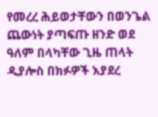የመረረ ሕይወታቸውን በወንጌል ጨውነት ያጣፍጡ ዘንድ ወደ ዓለም በላካቸው ጊዜ ጠላት ዲያሎስ በክፉዎች እያደረ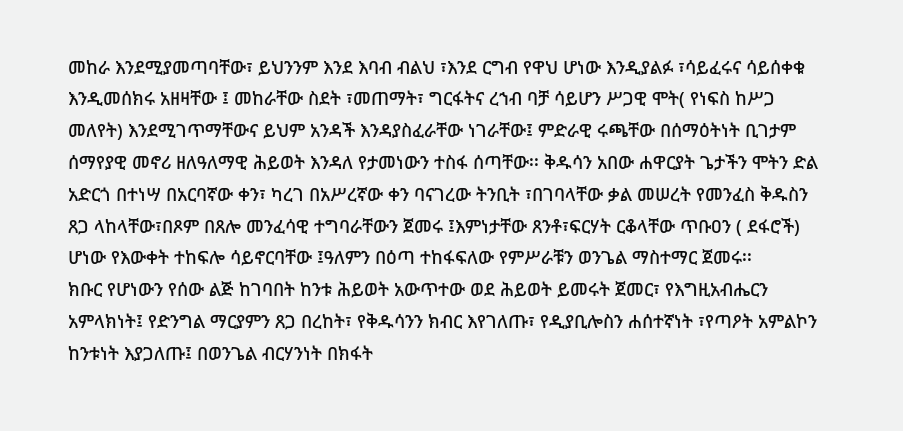መከራ እንደሚያመጣባቸው፣ ይህንንም እንደ እባብ ብልህ ፣እንደ ርግብ የዋህ ሆነው እንዲያልፉ ፣ሳይፈሩና ሳይሰቀቁ እንዲመሰክሩ አዘዛቸው ፤ መከራቸው ስደት ፣መጠማት፣ ግርፋትና ረኀብ ባቻ ሳይሆን ሥጋዊ ሞት( የነፍስ ከሥጋ መለየት) እንደሚገጥማቸውና ይህም አንዳች እንዳያስፈራቸው ነገራቸው፤ ምድራዊ ሩጫቸው በሰማዕትነት ቢገታም ሰማየያዊ መኖሪ ዘለዓለማዊ ሕይወት እንዳለ የታመነውን ተስፋ ሰጣቸው፡፡ ቅዱሳን አበው ሐዋርያት ጌታችን ሞትን ድል አድርጎ በተነሣ በአርባኛው ቀን፣ ካረገ በአሥረኛው ቀን ባናገረው ትንቢት ፣በገባላቸው ቃል መሠረት የመንፈስ ቅዱስን ጸጋ ላከላቸው፣በጾም በጸሎ መንፈሳዊ ተግባራቸውን ጀመሩ ፤እምነታቸው ጸንቶ፣ፍርሃት ርቆላቸው ጥቡዐን ( ደፋሮች) ሆነው የእውቀት ተከፍሎ ሳይኖርባቸው ፤ዓለምን በዕጣ ተከፋፍለው የምሥራቹን ወንጌል ማስተማር ጀመሩ፡፡
ክቡር የሆነውን የሰው ልጅ ከገባበት ከንቱ ሕይወት አውጥተው ወደ ሕይወት ይመሩት ጀመር፣ የእግዚአብሔርን አምላክነት፤ የድንግል ማርያምን ጸጋ በረከት፣ የቅዱሳንን ክብር እየገለጡ፣ የዲያቢሎስን ሐሰተኛነት ፣የጣዖት አምልኮን ከንቱነት እያጋለጡ፤ በወንጌል ብርሃንነት በክፋት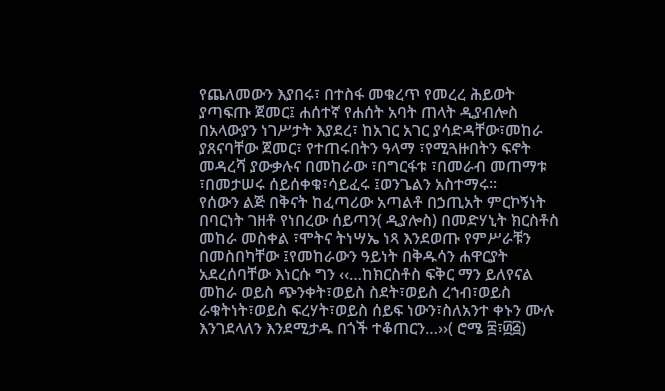የጨለመውን እያበሩ፣ በተስፋ መቁረጥ የመረረ ሕይወት ያጣፍጡ ጀመር፤ ሐሰተኛ የሐሰት አባት ጠላት ዲያብሎስ በአላውያን ነገሥታት እያደረ፣ ከአገር አገር ያሳድዳቸው፣መከራ ያጸናባቸው ጀመር፣ የተጠሩበትን ዓላማ ፣የሚጓዙበትን ፍኖት መዳረሻ ያውቃሉና በመከራው ፣በግርፋቱ ፣በመራብ መጠማቱ ፣በመታሠሩ ሰይሰቀቁ፣ሳይፈሩ ፤ወንጌልን አስተማሩ፡፡
የሰውን ልጅ በቅናት ከፈጣሪው አጣልቶ በኃጢአት ምርኮኝነት በባርነት ገዘቶ የነበረው ሰይጣን( ዲያሎስ) በመድሃኒት ክርስቶስ መከራ መስቀል ፣ሞትና ትነሣኤ ነጻ እንደወጡ የምሥራቹን በመስበካቸው ፤የመከራውን ዓይነት በቅዱሳን ሐዋርያት አደረሰባቸው እነርሱ ግን ‹‹…ከክርስቶስ ፍቅር ማን ይለየናል መከራ ወይስ ጭንቀት፣ወይስ ስደት፣ወይስ ረኀብ፣ወይስ ራቁትነት፣ወይስ ፍረሃት፣ወይስ ሰይፍ ነውን፣ስለአንተ ቀኑን ሙሉ እንገደላለን እንደሚታዱ በጎች ተቆጠርን…››( ሮሜ ፰፣፴፭)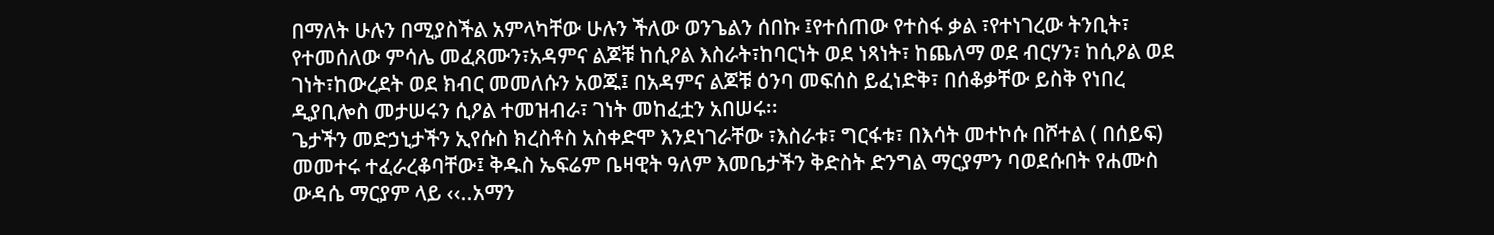በማለት ሁሉን በሚያስችል አምላካቸው ሁሉን ችለው ወንጌልን ሰበኩ ፤የተሰጠው የተስፋ ቃል ፣የተነገረው ትንቢት፣ የተመሰለው ምሳሌ መፈጸሙን፣አዳምና ልጆቹ ከሲዖል እስራት፣ከባርነት ወደ ነጻነት፣ ከጨለማ ወደ ብርሃን፣ ከሲዖል ወደ ገነት፣ከውረደት ወደ ክብር መመለሱን አወጁ፤ በአዳምና ልጆቹ ዕንባ መፍሰስ ይፈነድቅ፣ በሰቆቃቸው ይስቅ የነበረ ዲያቢሎስ መታሠሩን ሲዖል ተመዝብራ፣ ገነት መከፈቷን አበሠሩ፡፡
ጌታችን መድኃኒታችን ኢየሱስ ክረስቶስ አስቀድሞ እንደነገራቸው ፣እስራቱ፣ ግርፋቱ፣ በእሳት መተኮሱ በሾተል ( በሰይፍ) መመተሩ ተፈራረቆባቸው፤ ቅዱስ ኤፍሬም ቤዛዊት ዓለም እመቤታችን ቅድስት ድንግል ማርያምን ባወደሱበት የሐሙስ ውዳሴ ማርያም ላይ ‹‹..አማን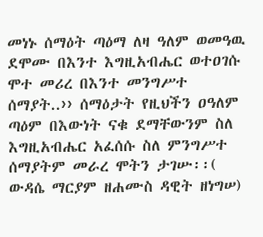መነኑ ሰማዕት ጣዕማ ለዛ ዓለም ወመዓዉ ደሞሙ በእንተ እግዚአብሔር ወተዐገሱ ሞተ መሪረ በእንተ መንግሥተ ሰማያት..›› ሰማዕታት የዚህችን ዐዓለም ጣዕም በእውነት ናቁ ደማቸውንም ስለ እግዚአብሔር አፈሰሱ ስለ ምንግሥተ ሰማያትም መራረ ሞትን ታገሡ፡፡( ውዳሴ ማርያም ዘሐሙስ ዳዊት ዘነግሠ)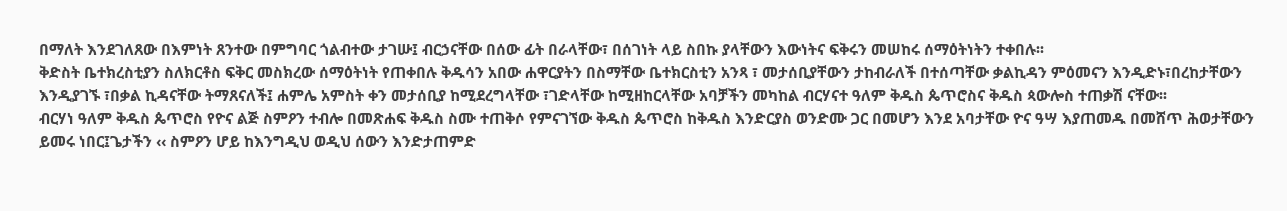በማለት እንደገለጸው በእምነት ጸንተው በምግባር ጎልብተው ታገሡ፤ ብርኃናቸው በሰው ፊት በራላቸው፣ በሰገነት ላይ ስበኩ ያላቸውን እውነትና ፍቅሩን መሠከሩ ሰማዕትነትን ተቀበሉ፡፡
ቅድስት ቤተክረስቲያን ስለክርቶስ ፍቅር መስክረው ሰማዕትነት የጠቀበሉ ቅዱሳን አበው ሐዋርያትን በስማቸው ቤተክርስቲን አንጻ ፣ መታሰቢያቸውን ታከብራለች በተሰጣቸው ቃልኪዳን ምዕመናን እንዲድኑ፣በረከታቸውን እንዲያገኙ ፣በቃል ኪዳናቸው ትማጸናለች፤ ሐምሌ አምስት ቀን መታሰቢያ ከሚደረግላቸው ፣ገድላቸው ከሚዘከርላቸው አባቻችን መካከል ብርሃናተ ዓለም ቅዱስ ጴጥሮስና ቅዱስ ጳውሎስ ተጠቃሽ ናቸው፡፡
ብርሃነ ዓለም ቅዱስ ጴጥሮስ የዮና ልጅ ስምዖን ተብሎ በመጽሐፍ ቅዱስ ስሙ ተጠቅሶ የምናገኘው ቅዱስ ጴጥሮስ ከቅዱስ እንድርያስ ወንድሙ ጋር በመሆን እንደ አባታቸው ዮና ዓሣ እያጠመዱ በመሸጥ ሕወታቸውን ይመሩ ነበር፤ጌታችን ‹‹ ስምዖን ሆይ ከእንግዲህ ወዲህ ሰውን እንድታጠምድ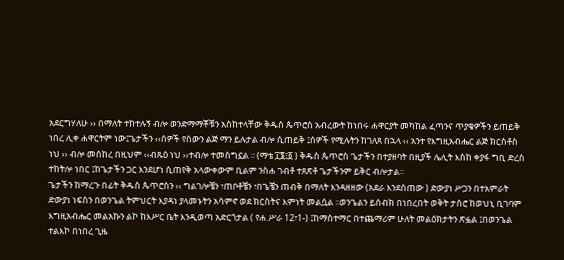አደርግሃለሁ ›› በማለት ተከተሉኝ ብሎ ወንድማማቾቹን አስከተላቸው ቅዱስ ጴጥሮስ አብረውት ከነበሩ ሐዋርያት መካከል ፈጣንና ጥያቄዎችን ይጠይቅ ነበረ ሊቀ ሐዋርትም ነው፤ጌታችን ‹‹ሰዎች የሰውን ልጅ ማን ይሉታል ብሎ ሲጠይቅ ፤ሰዎች የሚሉትን ከገለጸ በኋላ ‹‹ አንተ የእግዚአብሔር ልጅ ክርስቶስ ነህ ›› ብሎ መሰከረ በዚህም ‹‹ብጹዕ ነህ ››ተብሎ ተመስግኗል ፡፡ (ማቴ ፲፮፤፩ ) ቅዱስ ጴጥሮስ ጌታችን በተያዘባት በዚያች ሌሊት እስከ ቀያፋ ግቢ ድረስ ተከትሎ ነበር ፤ከጌታችን ጋር እንደሆነ ሲጠየቅ አላውቀውም ቢልም ንስሐ ገብቶ ተጸጽቶ ጌታችንም ይቅር ብሎታል፡፡
ጌታችን ከማረጉ በፊት ቅዱስ ጴጥሮስን ‹‹ ግልገሎቼን ፣ጠቦቶቼን ፣በጌቼን ጠብቅ በማለት እንዳዘዘው (አደራ እንደሰጠው ) ድውያነ ሥጋን በተአምራት ድውያነ ነፍስን በወንጌል ትምህርት እያዳነ ያላመኑትን አሳምኖ ወደ ክርስትና እምነት መልሷል ፡፡ወንጌልን ይሰብክ በነበረበት ወቅት ታስሮ ከወህኒ ቢገባም እግዚአብሔር መልአኩን ልኮ ከእሥር ቤት እንዲወጣ አድርጎታል ( የሐ.ሥራ 12፣1-) ፤ከማስተማር በተጨማሪም ሁለት መልዕክታትን ጽፏል ፤በወንጌል ተልእኮ በነበረ ጊዜ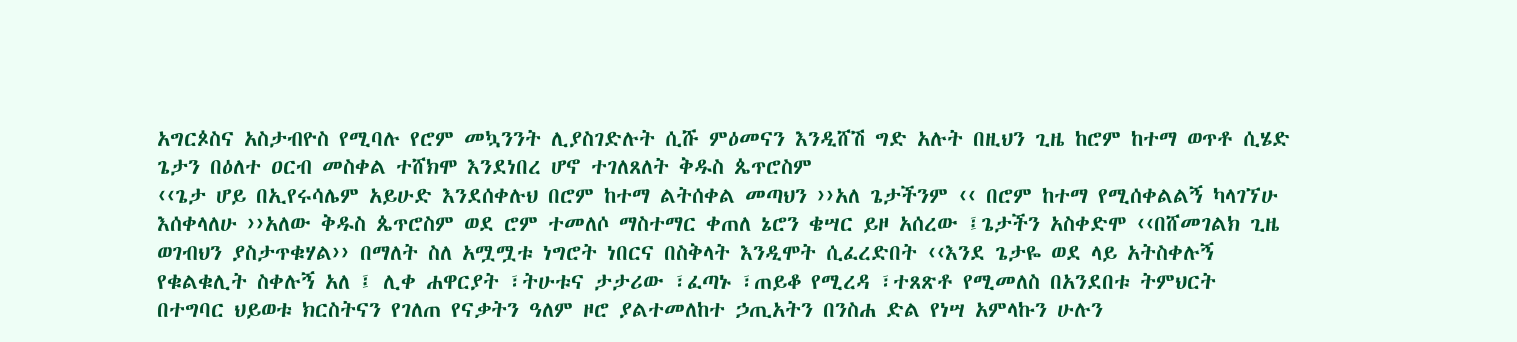አግርጶስና አስታብዮስ የሚባሉ የሮም መኳንንት ሊያስገድሉት ሲሹ ምዕመናን እንዲሸሽ ግድ አሉት በዚህን ጊዜ ከሮም ከተማ ወጥቶ ሲሄድ ጌታን በዕለተ ዐርብ መስቀል ተሸክሞ እንደነበረ ሆኖ ተገለጸለት ቅዱስ ጴጥሮስም
‹‹ጌታ ሆይ በኢየሩሳሌም አይሁድ እንደሰቀሉህ በሮም ከተማ ልትሰቀል መጣህን ››አለ ጌታችንም ‹‹ በሮም ከተማ የሚሰቀልልኝ ካላገኘሁ እሰቀላለሁ ››አለው ቅዱስ ጴጥሮስም ወደ ሮም ተመለሶ ማስተማር ቀጠለ ኔሮን ቄሣር ይዞ አሰረው ፤ጌታችን አስቀድሞ ‹‹በሸመገልክ ጊዜ ወገብህን ያስታጥቁሃል›› በማለት ስለ አሟሟቱ ነግሮት ነበርና በስቅላት እንዲሞት ሲፈረድበት ‹‹እንደ ጌታዬ ወደ ላይ አትስቀሉኝ የቁልቁሊት ስቀሉኝ አለ ፤ ሊቀ ሐዋርያት ፣ትሁቱና ታታሪው ፣ፈጣኑ ፣ጠይቆ የሚረዳ ፣ተጸጽቶ የሚመለስ በአንደበቱ ትምህርት በተግባር ህይወቱ ክርስትናን የገለጠ የናቃትን ዓለም ዞሮ ያልተመለከተ ኃጢአትን በንስሐ ድል የነሣ አምላኩን ሁሉን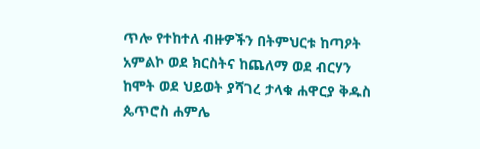ጥሎ የተከተለ ብዙዎችን በትምህርቱ ከጣዖት አምልኮ ወደ ክርስትና ከጨለማ ወደ ብርሃን ከሞት ወደ ህይወት ያሻገረ ታላቁ ሐዋርያ ቅዱስ ጴጥሮስ ሐምሌ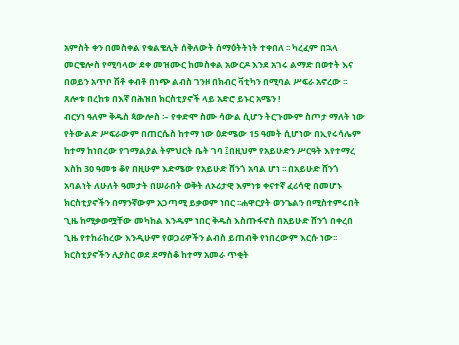አምስት ቀን በመስቀል የቁልቄሊት ሰቅለውት ሰማዕትትነት ተቀበለ ፡፡ ካረፈም በኋላ መርቄሎስ የሚባላው ደቀ መዝሙር ከመስቀል አውርዶ እንደ አገሩ ልማድ በወተት እና በወይን አጥቦ ሽቶ ቀብቶ በነጭ ልብስ ገንዞ በክብር ቫቲካን በሚባል ሥፍራ አኖረው ፡፡ ጸሎቱ በረከቱ በእኛ በሕዝበ ክርስቲያኖች ላይ አድሮ ይኑር አሜን !
ብርሃነ ዓለም ቅዱስ ጳውሎስ ፡– የቀድሞ ስሙ ሳውል ሲሆን ትርጉሙም ስጦታ ማለት ነው የትውልድ ሥፍራውም በጠርሴስ ከተማ ነው ዕድሜው 15 ዓመት ሲሆነው በኢየሩሳሌም ከተማ ከነበረው የገማልያል ትምህርት ቤት ገባ ፤በዚህም የአይሁድን ሥርዓት እየተማረ እስከ 30 ዓመቱ ቆየ በዚሁም እድሜው የአይሁድ ሸንጎ አባል ሆነ ፡፡ በአይሁድ ሸንጎ አባልነት ለሁለት ዓመታት በሠራበት ወቅት ለኦሪታዊ እምነቱ ቀናተኛ ፈሪሳዊ በመሆኑ ክርስቲያኖችን በማንኛውም አጋጣሚ ይቃወም ነበር ፡፡ሐዋርያት ወንጌልን በሚስተምሩበት ጊዜ ከሚቃወሟቸው መካከል እንዱም ነበር ቅዱስ እስጡፋኖስ በአይሁድ ሸንጎ በቀረበ ጊዜ የተከራከረው እንዲሁም የወጋሪዎችን ልብስ ይጠብቅ የነበረውም እርሱ ነው፡፡
ክርስቲያኖችን ሊያስር ወደ ደማስቆ ከተማ አመራ ጥቂት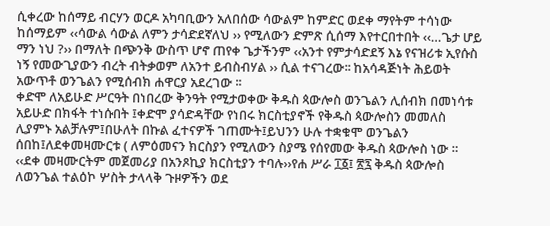ሲቀረው ከሰማይ ብርሃን ወርዶ አካባቢውን አለበሰው ሳውልም ከምድር ወደቀ ማየትም ተሳነው ከሰማይም ‹‹ሳውል ሳውል ለምን ታሳድደኛለህ ›› የሚለውን ድምጽ ሲሰማ እየተርበተበት ‹‹…ጌታ ሆይ ማን ነህ ?›› በማለት በጭንቅ ውስጥ ሆኖ ጠየቀ ጌታችንም ‹‹አንተ የምታሳድደኝ እኔ የናዝሪቱ ኢየሱስ ነኝ የመውጊያውን ብረት ብትቃወም ለአንተ ይብስብሃል ›› ሲል ተናገረው፡፡ ከአሳዳጅነት ሕይወት አውጥቶ ወንጌልን የሚሰብክ ሐዋርያ አደረገው ፡፡
ቀድሞ ለአይሁድ ሥርዓት በነበረው ቅንዓት የሚታወቀው ቅዱስ ጳውሎስ ወንጌልን ሊሰብክ በመነሳቱ አይሁድ በክፋት ተነሱበት ፤ቀድሞ ያሳድዳቸው የነበሩ ክርስቲያኖች የቅዱስ ጳውሎስን መመለስ ሊያምኑ አልቻሉም፤በሁለት በኩል ፈተናዎች ገጠሙት፤ይህንን ሁሉ ተቋቁሞ ወንጌልን ሰበከ፤ለደቀመዛሙርቱ ( ለምዕመናን ክርስያን የሚለውን ስያሜ የሰየመው ቅዱስ ጳውሎስ ነው ። ‹‹ደቀ መዛሙርትም መጀመሪያ በአንጾኪያ ክርስቲያን ተባሉ››የሐ ሥራ ፲፩፤ ፳፯ ቅዱስ ጳውሎስ ለወንጌል ተልዕኮ ሦስት ታላላቅ ጉዞዎችን ወደ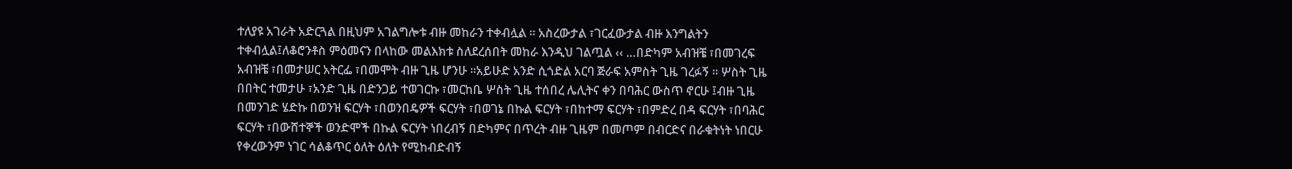ተለያዩ አገራት አድርጓል በዚህም አገልግሎቱ ብዙ መከራን ተቀብሏል ፡፡ አስረውታል ፣ገርፈውታል ብዙ እንግልትን ተቀብሏል፤ለቆሮንቶስ ምዕመናን በላከው መልእክቱ ስለደረሰበት መከራ እንዲህ ገልጧል ‹‹ …በድካም አብዝቼ ፣በመገረፍ አብዝቼ ፣በመታሠር አትርፌ ፣በመሞት ብዙ ጊዜ ሆንሁ ፡፡አይሁድ አንድ ሲጎድል አርባ ጅራፍ አምስት ጊዜ ገረፉኝ ፡፡ ሦስት ጊዜ በበትር ተመታሁ ፣አንድ ጊዜ በድንጋይ ተወገርኩ ፣መርከቤ ሦስት ጊዜ ተሰበረ ሌሊትና ቀን በባሕር ውስጥ ኖርሁ ፤ብዙ ጊዜ በመንገድ ሄድኩ በወንዝ ፍርሃት ፣በወንበዴዎች ፍርሃት ፣በወገኔ በኩል ፍርሃት ፣በከተማ ፍርሃት ፣በምድረ በዳ ፍርሃት ፣በባሕር ፍርሃት ፣በውሸተኞች ወንድሞች በኩል ፍርሃት ነበረብኝ በድካምና በጥረት ብዙ ጊዜም በመጦም በብርድና በራቁትነት ነበርሁ የቀረውንም ነገር ሳልቆጥር ዕለት ዕለት የሚከብድብኝ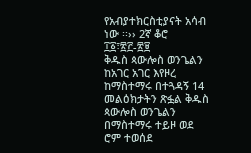የአብያተክርስቲያናት አሳብ ነው ፡፡›› 2ኛ ቆሮ ፲፩፣፳፫-፳፱
ቅዱስ ጳውሎስ ወንጌልን ከአገር አገር እየዞረ ከማስተማሩ በተጓዳኝ 14 መልዕክታትን ጽፏል ቅዱስ ጳውሎስ ወንጌልን በማስተማሩ ተይዞ ወደ ሮም ተወሰደ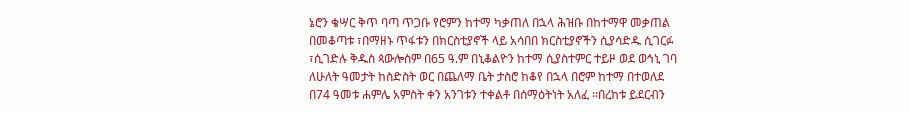ኔሮን ቄሣር ቅጥ ባጣ ጥጋቡ የሮምን ከተማ ካቃጠለ በኋላ ሕዝቡ በከተማዋ መቃጠል በመቆጣቱ ፣በማዘኑ ጥፋቱን በክርስቲያኖች ላይ አሳበበ ክርስቲያኖችን ሲያሳድዱ ሲገርፉ ፣ሲገድሉ ቅዱስ ጳውሎስም በ65 ዓ.ም በኒቆልዮን ከተማ ሲያስተምር ተይዞ ወደ ወኅኒ ገባ ለሁለት ዓመታት ከስድስት ወር በጨለማ ቤት ታስሮ ከቆየ በኋላ በሮም ከተማ በተወለደ በ74 ዓመቱ ሐምሌ አምስት ቀን አንገቱን ተቀልቶ በሰማዕትነት አለፈ ፡፡በረከቱ ይደርብን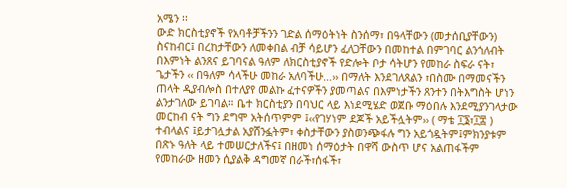አሜን ፡፡
ውድ ክርስቲያኖች የአባቶቻችንን ገድል ሰማዕትነት ስንሰማ፣ በዓላቸውን (መታሰቢያቸውን) ስናከብር፤ በረከታቸውን ለመቀበል ብቻ ሳይሆን ፈለጋቸውን በመከተል በምገባር ልንጎለብት በእምነት ልንጸና ይገባናል ዓለም ለክርስቲያኖች የድሎት ቦታ ሳትሆን የመከራ ስፍራ ናት፣ ጌታችን ‹‹ በዓለም ሳላችሁ መከራ አለባችሁ…›› በማለት እንደገለጸልን ፣በስሙ በማመናችን ጠላት ዲያብሎስ በተለያየ መልኩ ፈተናዎችን ያመጣልና በእምነታችን ጸንተን በትእግስት ሆነን ልንታገለው ይገባል። ቤተ ክርስቲያን በባህር ላይ እነደሚሄድ ወጀቡ ማዕበሉ እንደሚያንገላታው መርከብ ናት ግን ደግሞ አትሰጥምም ፤‹‹የገሃነም ደጆች አይችሏትም›› ( ማቴ ፲፮፣፲፰ ) ተብላልና ፤ይታገሏታል አያሸንፏትም፣ ቀስታቸውን ያስወንጭፋሉ ግን አይጎዷትም፤ምክንያቱም በጽኑ ዓለት ላይ ተመሠርታለችና፤ በዘመነ ሰማዕታት በዋሻ ውስጥ ሆና አልጠፋችም የመከራው ዘመን ሲያልቅ ዳግመኛ በራች፣ሰፋች፣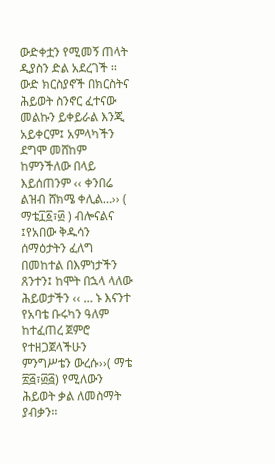ውድቀቷን የሚመኝ ጠላት ዲያስን ድል አደረገች ፡፡ ውድ ክርስያኖች በክርስትና ሕይወት ስንኖር ፈተናው መልኩን ይቀይራል እንጂ አይቀርም፤ አምላካችን ደግሞ መሸከም ከምንችለው በላይ እይሰጠንም ‹‹ ቀንበሬ ልዝብ ሸክሜ ቀሊል…›› ( ማቴ፲፩፣፴ ) ብሎናልና ፤የአበው ቅዱሳን ሰማዕታትን ፈለግ በመከተል በእምነታችን ጸንተን፤ ከሞት በኋላ ላለው ሕይወታችን ‹‹ … ኑ እናንተ የአባቴ ቡሩካን ዓለም ከተፈጠረ ጀምሮ የተዘጋጀላችሁን ምንግሥቴን ውረሱ››( ማቴ ፳፭፣፴፭) የሚለውን ሕይወት ቃል ለመስማት ያብቃን፡፡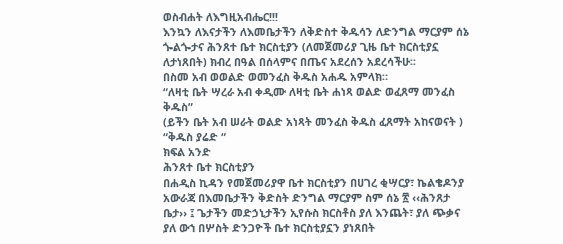ወስብሐት ለእግዚአብሔር!!!
እንኳን ለእናታችን ለእመቤታችን ለቅድስተ ቅዱሳን ለድንግል ማርያም ሰኔ ጐልጐታና ሕንጸተ ቤተ ክርስቲያን (ለመጀመሪያ ጊዜ ቤተ ክርስቲያኗ ለታነጸበት) ክብረ በዓል በሰላምና በጤና አደረሰን አደረሳችሁ፡፡
በስመ አብ ወወልድ ወመንፈስ ቅዱስ አሐዱ አምላክ።
“ለዛቲ ቤት ሣረራ አብ ቀዲሙ ለዛቲ ቤት ሐነጻ ወልድ ወፈጸማ መንፈስ ቅዱስ”
(ይችን ቤት አብ ሠራት ወልድ አነጻት መንፈስ ቅዱስ ፈጸማት አከናወናት )
“ቅዱስ ያሬድ “
ክፍል አንድ
ሕንጸተ ቤተ ክርስቲያን
በሐዲስ ኪዳን የመጀመሪያዋ ቤተ ክርስቲያን በሀገረ ቂሣርያ፣ ኬልቄዶንያ አውራጃ በእመቤታችን ቅድስት ድንግል ማርያም ስም ሰኔ ፳ ‹‹ሕንጸታ ቤታ›› ፤ ጌታችን መድኃኒታችን ኢየሱስ ክርስቶስ ያለ እንጨት፣ ያለ ጭቃና ያለ ውኀ በሦስት ድንጋዮች ቤተ ክርስቲያኗን ያነጸበት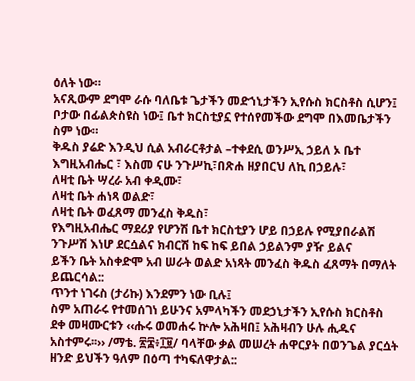ዕለት ነው።
አናጺውም ደግሞ ራሱ ባለቤቱ ጌታችን መድኀኒታችን ኢየሱስ ክርስቶስ ሲሆን፤ ቦታው በፊልጵስዩስ ነው፤ ቤተ ክርስቲያኗ የተሰየመችው ደግሞ በእመቤታችን ስም ነው።
ቅዱስ ያሬድ እንዲህ ሲል አብራርቶታል –ተቀደሲ ወንሥኢ ኃይለ ኦ ቤተ እግዚአብሔር ፣ እስመ ናሁ ንጉሥኪ፣በጽሐ ዘያበርህ ለኪ በኃይሉ፣
ለዛቲ ቤት ሣረራ አብ ቀዲሙ፣
ለዛቲ ቤት ሐነጻ ወልድ፣
ለዛቲ ቤት ወፈጸማ መንፈስ ቅዱስ፣
የእግዚአብሔር ማደሪያ የሆንሽ ቤተ ክርስቲያን ሆይ በኃይሉ የሚያበራልሽ ንጉሥሽ እነሆ ደርሷልና ክብርሽ ከፍ ከፍ ይበል ኃይልንም ያዥ ይልና
ይችን ቤት አስቀድሞ አብ ሠራት ወልድ አነጻት መንፈስ ቅዱስ ፈጸማት በማለት ይጨርሳል::
ጥንተ ነገሩስ (ታሪኩ) እንደምን ነው ቢሉ፤
ስም አጠራሩ የተመሰገነ ይሁንና አምላካችን መደኃኒታችን ኢየሱስ ክርስቶስ ደቀ መዛሙርቱን ‹‹ሑሩ ወመሐሩ ኵሎ አሕዛበ፤ አሕዛብን ሁሉ ሒዱና አስተምሩ፡፡›› /ማቴ. ፳፰፥፲፱/ ባላቸው ቃል መሠረት ሐዋርያት በወንጌል ያርሷት ዘንድ ይህችን ዓለም በዕጣ ተካፍለዋታል::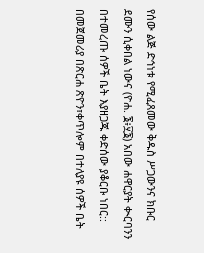የሰው ልጅ ድኅነቱ የሚፈጸመው ቅዱስ ሥጋውንና ክቡር ደሙን ሲቀበል ነውና (ዮሐ. ፮፥፶፮) አበው ሐዋርያት ቊርባንን በተመረጡ ሰዎች ቤት እያዘጋጁ ቀድሰው ያቆርቡ ነበር::
በመጀመሪያ በጽርሐ ጽዮን፣ቀጥሎም በተለያዩ ሰዎች ቤት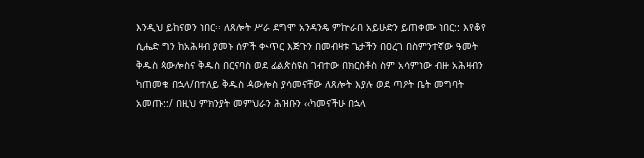እንዲህ ይከናወን ነበር፡፡ ለጸሎት ሥራ ደግሞ አንዳንዴ ምኵራበ አይሁድን ይጠቀሙ ነበር:: እየቆየ ሲሔድ ግን ከአሕዛብ ያመኑ ሰዎች ቊጥር እጅጉን በመብዛቱ ጌታችን በዐረገ በስምንተኛው ዓመት ቅዱስ ጳውሎስና ቅዱስ በርናባስ ወደ ፊልጵስዩስ ገብተው በክርስቶስ ስም አሳምነው ብዙ አሕዛብን ካጠመቁ በኋላ/በተለይ ቅዱስ ዻውሎስ ያሳመናቸው ለጸሎት እያሉ ወደ ጣዖት ቤት መግባት አመጡ::/ በዚህ ምክንያት መምህራን ሕዝቡን ‹‹ካመናችሁ በኋላ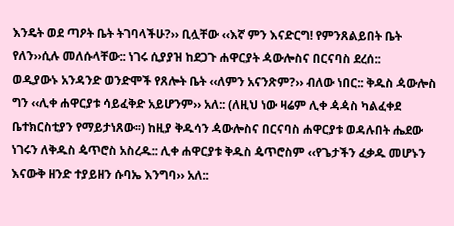እንዴት ወደ ጣዖት ቤት ትገባላችሁ?›› ቢሏቸው ‹‹እኛ ምን እናድርግ! የምንጸልይበት ቤት የለን››ሲሉ መለሱላቸው:: ነገሩ ሲያያዝ ከደጋጉ ሐዋርያት ዻውሎስና በርናባስ ደረሰ::
ወዲያውኑ አንዳንድ ወንድሞች የጸሎት ቤት ‹‹ለምን አናንጽም?›› ብለው ነበር:: ቅዱስ ዻውሎስ ግን ‹‹ሊቀ ሐዋርያቱ ሳይፈቅድ አይሆንም›› አለ:: (ለዚህ ነው ዛሬም ሊቀ ዻዻስ ካልፈቀደ ቤተክርስቲያን የማይታነጸው፡፡) ከዚያ ቅዱሳን ዻውሎስና በርናባስ ሐዋርያቱ ወዳሉበት ሔደው ነገሩን ለቅዱስ ዼጥሮስ አስረዱ:: ሊቀ ሐዋርያቱ ቅዱስ ዼጥሮስም ‹‹የጌታችን ፈቃዱ መሆኑን እናውቅ ዘንድ ተያይዘን ሱባኤ እንግባ›› አለ::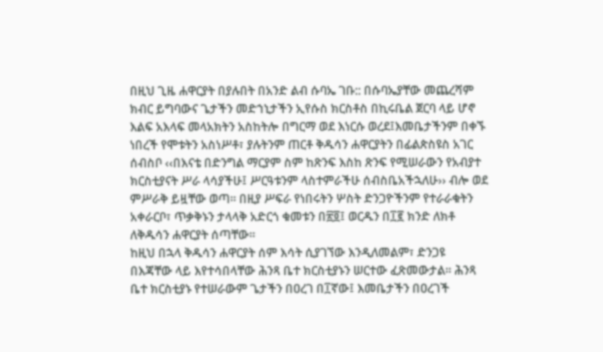በዚህ ጊዜ ሐዋርያት በያሉበት በአንድ ልብ ሱባኤ ገቡ:: በሱባኤያቸው መጨረሻም ክብር ይግባውና ጌታችን መድኀኒታችን ኢየሱስ ክርስቶስ በኪሩቤል ጀርባ ላይ ሆኖ እልፍ አእላፍ መላአክትን አስከትሎ በግርማ ወደ እነርሱ ወረደ፤እመቤታችንም በቀኙ ነበረች የሞቱትን አስነሥቶ፣ ያሉትንም ጠርቶ ቅዱሳን ሐዋርያትን በፊልጵስዩስ አገር ሰብስቦ ‹‹በእናቴ በድንግል ማርያም ስም ከጽንፍ እስከ ጽንፍ የሚሠራውን የአብያተ ክርስቲያናት ሥራ ላሳያችሁ፤ ሥርዓቱንም ላስተምራችሁ ሰብስቤአችኋለሁ›› ብሎ ወደ ምሥራቅ ይዟቸው ወጣ፡፡ በዚያ ሥፍራ የነበሩትን ሦስት ድንጋዮችንም የተራራቁትን አቀራርቦ፣ ጥቃቅኑን ታላላቅ አድርጎ ቁመቱን በ፳፬፤ ወርዱን በ፲፪ ክንድ ለክቶ ለቅዱሳን ሐዋርያት ሰጣቸው፡፡
ከዚህ በኋላ ቅዱሳን ሐዋርያት ሰም እሳት ሲያገኘው እንዲለመልም፣ ድንጋዩ በእጃቸው ላይ እየተሳበላቸው ሕንጻ ቤተ ክርስቲያኑን ሠርተው ፈጽመውታል፡፡ ሕንጻ ቤተ ክርስቲያኑ የተሠራውም ጌታችን በዐረገ በ፲ኛው፤ እመቤታችን በዐረገች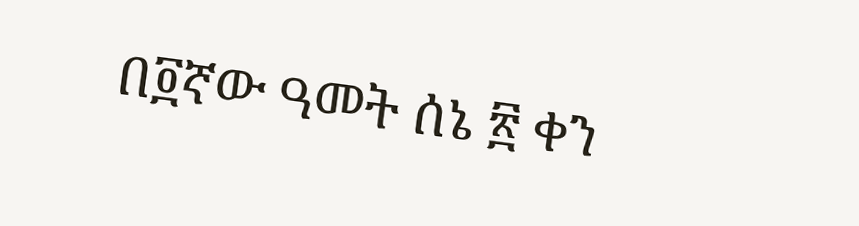በ፬ኛው ዓመት ሰኔ ፳ ቀን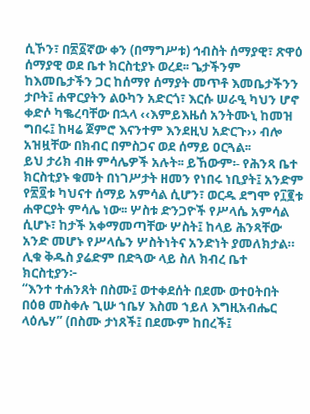ሲኾን፣ በ፳፩ኛው ቀን (በማግሥቱ) ኅብስት ሰማያዊ፣ ጽዋዕ ሰማያዊ ወደ ቤተ ክርስቲያኑ ወረደ፡፡ ጌታችንም ከእመቤታችን ጋር ከሰማየ ሰማያት መጥቶ እመቤታችንን ታቦት፤ ሐዋርያትን ልዑካን አድርጎ፣ እርሱ ሠራዒ ካህን ሆኖ ቀድሶ ካቈረባቸው በኋላ ‹‹እምይእዜሰ አንትሙኒ ከመዝ ግበሩ፤ ከዛሬ ጀምሮ እናንተም እንደዚህ አድርጉ›› ብሎ አዝዟቸው በክብር በምስጋና ወደ ሰማይ ዐርጓል፡፡
ይህ ታሪክ ብዙ ምሳሌዎች አሉት፡፡ ይኸውም፡- የሕንጻ ቤተ ክርስቲያኑ ቁመት በነገሥታት ዘመን የነበሩ ነቢያት፤ አንድም የ፳፬ቱ ካህናተ ሰማይ አምሳል ሲሆን፣ ወርዱ ደግሞ የ፲፪ቱ ሐዋርያት ምሳሌ ነው፡፡ ሦስቱ ድንጋዮች የሥላሴ አምሳል ሲሆኑ፣ ከታች አቀማመጣቸው ሦስት፤ ከላይ ሕንጻቸው አንድ መሆኑ የሥላሴን ሦስትነትና አንድነት ያመለክታል።
ሊቁ ቅዱስ ያሬድም በድጓው ላይ ስለ ክብረ ቤተ ክርስቲያን፦
“እንተ ተሐንጸት በስሙ፤ ወተቀደሰት በደሙ ወተዐትበት በዕፀ መስቀሉ ጊሡ ኀቤሃ እስመ ኀይለ እግዚአብሔር ላዕሌሃ” (በስሙ ታነጸች፤ በደሙም ከበረች፤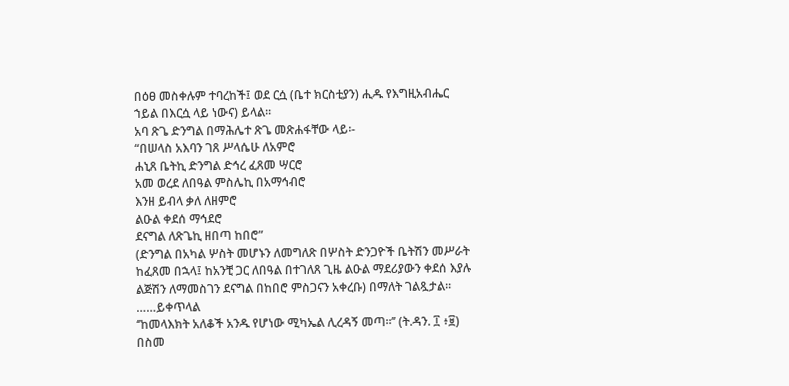በዕፀ መስቀሉም ተባረከች፤ ወደ ርሷ (ቤተ ክርስቲያን) ሒዱ የእግዚአብሔር ኀይል በእርሷ ላይ ነውና) ይላል፡፡
አባ ጽጌ ድንግል በማሕሌተ ጽጌ መጽሐፋቸው ላይ፡-
“በሠላስ አእባን ገጸ ሥላሴሁ ለአምሮ
ሐኒጸ ቤትኪ ድንግል ድኅረ ፈጸመ ሣርሮ
አመ ወረደ ለበዓል ምስሌኪ በአማኅብሮ
እንዘ ይብላ ቃለ ለዘምሮ
ልዑል ቀደሰ ማኅደሮ
ደናግል ለጽጌኪ ዘበጣ ከበሮ”
(ድንግል በአካል ሦስት መሆኑን ለመግለጽ በሦስት ድንጋዮች ቤትሽን መሥራት ከፈጸመ በኋላ፤ ከአንቺ ጋር ለበዓል በተገለጸ ጊዜ ልዑል ማደሪያውን ቀደሰ እያሉ ልጅሽን ለማመስገን ደናግል በከበሮ ምስጋናን አቀረቡ) በማለት ገልጿታል፡፡
……ይቀጥላል
‘’ከመላእክት አለቆች አንዱ የሆነው ሚካኤል ሊረዳኝ መጣ።’’ (ት.ዳን. ፲ ፥፱)
በስመ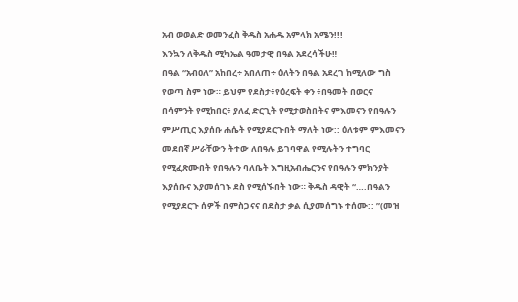አብ ወወልድ ወመንፈስ ቅዱስ አሐዱ አምላክ አሜን!!!
እንኳን ለቅዱስ ሚካኤል ዓመታዊ በዓል አደረሳችሁ‼
በዓል “አብዐለ” አከበረ÷ አበለጠ÷ ዕለትን በዓል አደረገ ከሚለው ግስ የወጣ ስም ነው። ይህም የደስታ፥የዕረፍት ቀን ፥በዓመት በወርና በሳምንት የሚከበር፥ ያለፈ ድርጊት የሚታወስበትና ምእመናን የበዓሉን ምሥጢር እያሰቡ ሐሴት የሚያደርጉበት ማለት ነው:: ዕለቱም ምእመናን መደበኛ ሥራቸውን ትተው ለበዓሉ ይገባዋል የሚሉትን ተግባር የሚፈጽሙበት የበዓሉን ባለቤት እግዚአብሔርንና የበዓሉን ምክንያት እያሰቡና እያመሰገኑ ደስ የሚሰኙበት ነው። ቅዱስ ዳዊት “….በዓልን የሚያደርጉ ሰዎች በምስጋናና በደስታ ቃል ሲያመሰግኑ ተሰሙ:: ”(መዝ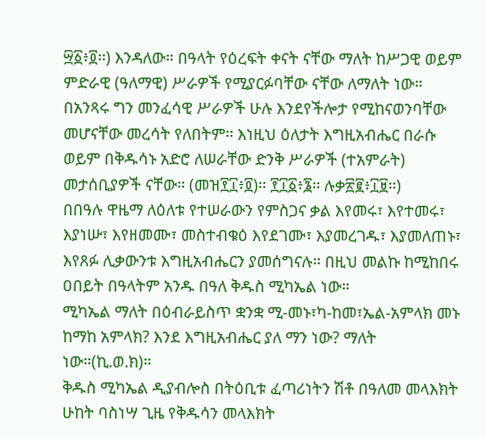፵፩፥፬፡፡) እንዳለው። በዓላት የዕረፍት ቀናት ናቸው ማለት ከሥጋዊ ወይም ምድራዊ (ዓለማዊ) ሥራዎች የሚያርፉባቸው ናቸው ለማለት ነው። በአንጻሩ ግን መንፈሳዊ ሥራዎች ሁሉ እንደየችሎታ የሚከናወንባቸው መሆናቸው መረሳት የለበትም፡፡ እነዚህ ዕለታት እግዚአብሔር በራሱ ወይም በቅዱሳኑ አድሮ ለሠራቸው ድንቅ ሥራዎች (ተአምራት) መታሰቢያዎች ናቸው። (መዝ፻፲፥፬)፡፡ ፻፲፩፥፮፡፡ ሉቃ፳፪፥፲፱፡፡)
በበዓሉ ዋዜማ ለዕለቱ የተሠራውን የምስጋና ቃል እየመሩ፣ እየተመሩ፣ እያነሡ፣ እየዘመሙ፣ መስተብቁዕ እየደገሙ፣ እያመረገዱ፣ እያመለጠኑ፣ እየጸፉ ሊቃውንቱ እግዚአብሔርን ያመሰግናሉ። በዚህ መልኩ ከሚከበሩ ዐበይት በዓላትም አንዱ በዓለ ቅዱስ ሚካኤል ነው።
ሚካኤል ማለት በዕብራይስጥ ቋንቋ ሚ-መኑ፣ካ-ከመ፣ኤል-አምላክ መኑ ከማከ አምላክ? እንደ እግዚአብሔር ያለ ማን ነው? ማለት ነው።(ኪ.ወ.ክ)።
ቅዱስ ሚካኤል ዲያብሎስ በትዕቢቱ ፈጣሪነትን ሽቶ በዓለመ መላእክት ሁከት ባስነሣ ጊዜ የቅዱሳን መላእክት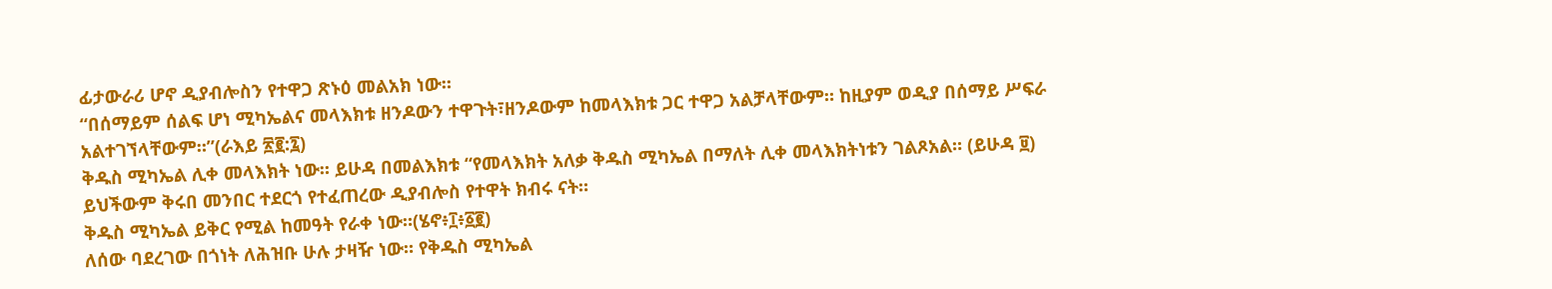ፊታውራሪ ሆኖ ዲያብሎስን የተዋጋ ጽኑዕ መልአክ ነው።
“በሰማይም ሰልፍ ሆነ ሚካኤልና መላእክቱ ዘንዶውን ተዋጉት፣ዘንዶውም ከመላእክቱ ጋር ተዋጋ አልቻላቸውም። ከዚያም ወዲያ በሰማይ ሥፍራ አልተገኘላቸውም።”(ራእይ ፳፪:፯)
ቅዱስ ሚካኤል ሊቀ መላእክት ነው። ይሁዳ በመልእክቱ “የመላእክት አለቃ ቅዱስ ሚካኤል በማለት ሊቀ መላእክትነቱን ገልጾአል። (ይሁዳ ፱)
ይህችውም ቅሩበ መንበር ተደርጎ የተፈጠረው ዲያብሎስ የተዋት ክብሩ ናት።
ቅዱስ ሚካኤል ይቅር የሚል ከመዓት የራቀ ነው።(ሄኖ፥፲፥፩፪)
ለሰው ባደረገው በጎነት ለሕዝቡ ሁሉ ታዛዥ ነው። የቅዱስ ሚካኤል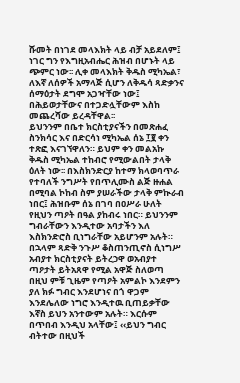ሹመት በነገደ መላእክት ላይ ብቻ አይደለም፤ ነገር ግን የእግዚአብሔር ሕዝብ በሆኑት ላይ ጭምር ነው፡፡ ሊቀ መላእክት ቅዱስ ሚካኤል፣ ለእኛ ለሰዎች አማላጅ ሲሆን ለቅዱሳ ጻድቃንና ሰማዕታት ደግሞ አጋዣቸው ነው፤ በሕይወታቸውና በተጋድሏቸውም እስከ መጨረሻው ይረዳቸዋል፡፡
ይህንንም በቤተ ክርስቲያናችን በመጽሐፈ ስንክሳር እና በድርሳነ ሚካኤል ሰኔ ፲፪ ቀን ተጽፎ እናገኘዋለን። ይህም ቀን መልአኩ ቅዱስ ሚካኤል ተከብሮ የሚውልበት ታላቅ ዕለት ነው፡፡ በእስክንድርያ ከተማ ክላወባጥራ የተባለች ንግሥት የበጥሊሙስ ልጅ ዙሐል በሚባል ኮከብ ስም ያሠራችው ታላቅ ምኲራብ ነበር፤ ሕዝቡም ሰኔ በገባ በዐሥራ ሁለት የዚህን ጣዖት በዓል ያከብሩ ነበር። ይህንንም ግብራቸውን እንዲተው አባታችን እለ እስክንድሮስ ቢነግራቸው አይሆንም አሉት።
በኋላም ጻድቅ ንጉሥ ቆስጠንጢኖስ ሲነግሥ አብያተ ክርስቲያናት ይትረኃዋ ወአብያተ ጣዖታት ይትአጸዋ የሚል አዋጅ ስለወጣ በዚህ ምቹ ጊዜም የጣዖት አምልኮ እንደምን ያለ ክፉ ግብር እንደሆነና በጎ ዋጋም እንደሌለው ነግሮ እንዲተዉ ቢጠይቃቸው እኛስ ይህን አንተውም አሉት። እርሱም በጥበብ እንዲህ አላቸው፤ ‹‹ይህን ግብር ብትተው በዚህች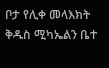ቦታ የሊቀ መላእክት ቅዱስ ሚካኤልን ቤተ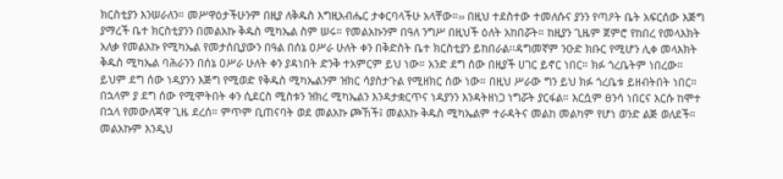ክርስቲያን እንሠራለን። መሥዋዕታችሁንም በዚያ ለቅዱስ እግዚአብሔር ታቀርባላችሁ አላቸው።›› በዚህ ተደስተው ተመለሱና ያንን የጣዖት ቤት አፍርሰው እጅግ ያማረች ቤተ ክርስቲያንን በመልአኩ ቅዱስ ሚካኤል ስም ሠሩ። የመልአኩንም በዓለ ንግሥ በዚህች ዕለት አከበሯት። ከዚያን ጊዜም ጀምሮ የከበረ የመላእክት አለቃ የመልአኩ የሚካኤል የመታሰቢያውን በዓል በሰኔ ዐሥራ ሁለት ቀን በቅድስት ቤተ ክርስቲያን ይከበራል፡፡ዳግመኛም ንዑድ ክቡር የሚሆን ሊቀ መላእክት ቅዱስ ሚካኤል ባሕራንን በሰኔ ዐሥራ ሁለት ቀን ያዳነበት ድንቅ ተአምርም ይህ ነው። አንድ ደግ ሰው በዚያች ሀገር ይኖር ነበር። ክፉ ጎረቤትም ነበረው። ይህም ደግ ሰው ነዳያንን እጅግ የሚወድ የቅዱስ ሚካኤልንም ዝክር ሳያስታጉል የሚዘክር ሰው ነው። በዚህ ሥራው ግን ይህ ክፉ ጎረቤቱ ይዘብትበት ነበር። በኋላም ያ ደግ ሰው የሚሞትበት ቀን ሲደርስ ሚስቱን ዝክረ ሚካኤልን እንዳታቋርጥና ነዳያንን እንዳትዘነጋ ነግሯት ያርፋል። እርሷም ፀንሳ ነበርና እርሱ ከሞተ በኋላ የመውለጃዋ ጊዜ ደረሰ። ምጥም ቢጠናባት ወደ መልአኩ ጮኸች፤ መልአኩ ቅዱስ ሚካኤልም ተራዳትና መልከ መልካም የሆነ ወንድ ልጅ ወለደች። መልአኩም እንዲህ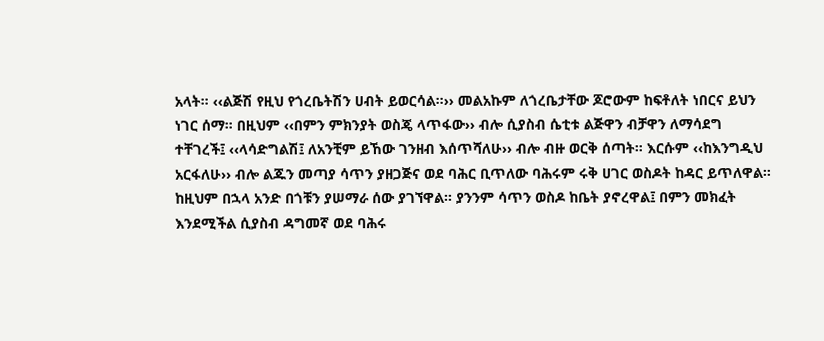አላት። ‹‹ልጅሽ የዚህ የጎረቤትሽን ሀብት ይወርሳል።›› መልአኩም ለጎረቤታቸው ጆሮውም ከፍቶለት ነበርና ይህን ነገር ሰማ። በዚህም ‹‹በምን ምክንያት ወስጄ ላጥፋው›› ብሎ ሲያስብ ሴቲቱ ልጅዋን ብቻዋን ለማሳደግ ተቸገረች፤ ‹‹ላሳድግልሽ፤ ለአንቺም ይኸው ገንዘብ እሰጥሻለሁ›› ብሎ ብዙ ወርቅ ሰጣት። እርሱም ‹‹ከእንግዲህ አርፋለሁ›› ብሎ ልጁን መጣያ ሳጥን ያዘጋጅና ወደ ባሕር ቢጥለው ባሕሩም ሩቅ ሀገር ወስዶት ከዳር ይጥለዋል።
ከዚህም በኋላ አንድ በጎቹን ያሠማራ ሰው ያገኘዋል። ያንንም ሳጥን ወስዶ ከቤት ያኖረዋል፤ በምን መክፈት እንደሚችል ሲያስብ ዳግመኛ ወደ ባሕሩ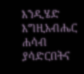እንዲሄድ እግዚአብሔር ሐሳብ ያሳድርበትና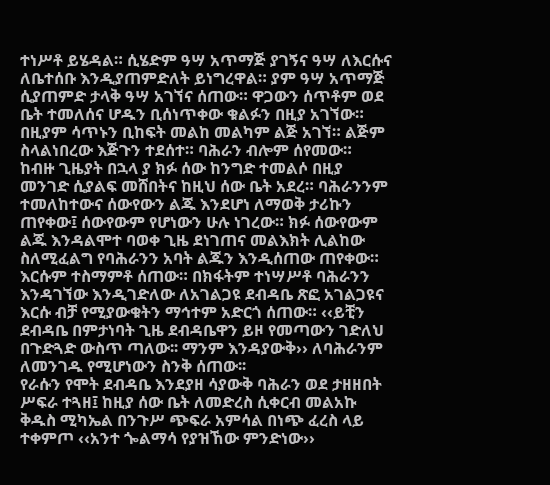ተነሥቶ ይሄዳል። ሲሄድም ዓሣ አጥማጅ ያገኝና ዓሣ ለእርሱና ለቤተሰቡ እንዲያጠምድለት ይነግረዋል። ያም ዓሣ አጥማጅ ሲያጠምድ ታላቅ ዓሣ አገኘና ሰጠው። ዋጋውን ሰጥቶም ወደ ቤት ተመለሰና ሆዱን ቢሰነጥቀው ቁልፉን በዚያ አገኘው። በዚያም ሳጥኑን ቢከፍት መልከ መልካም ልጅ አገኘ። ልጅም ስላልነበረው እጅጉን ተደሰተ። ባሕራን ብሎም ሰየመው።
ከብዙ ጊዜያት በኋላ ያ ክፉ ሰው ከንግድ ተመልሶ በዚያ መንገድ ሲያልፍ መሸበትና ከዚህ ሰው ቤት አደረ። ባሕራንንም ተመለከተውና ሰውየውን ልጁ እንደሆነ ለማወቅ ታሪኩን ጠየቀው፤ ሰውየውም የሆነውን ሁሉ ነገረው። ክፉ ሰውየውም ልጁ እንዳልሞተ ባወቀ ጊዜ ደነገጠና መልእክት ሊልከው ስለሚፈልግ የባሕራንን አባት ልጁን እንዲሰጠው ጠየቀው። እርሱም ተስማምቶ ሰጠው። በክፋትም ተነሣሥቶ ባሕራንን እንዳገኘው እንዲገድለው ለአገልጋዩ ደብዳቤ ጽፎ አገልጋዩና እርሱ ብቻ የሚያውቁትን ማኅተም አድርጎ ሰጠው። ‹‹ይቺን ደብዳቤ በምታነባት ጊዜ ደብዳቤዋን ይዞ የመጣውን ገድለህ በጉድጓድ ውስጥ ጣለው፡፡ ማንም እንዳያውቅ›› ለባሕራንም ለመንገዱ የሚሆነውን ስንቅ ሰጠው፡፡
የራሱን የሞት ደብዳቤ እንደያዘ ሳያውቅ ባሕራን ወደ ታዘዘበት ሥፍራ ተጓዘ፤ ከዚያ ሰው ቤት ለመድረስ ሲቀርብ መልአኩ ቅዱስ ሚካኤል በንጉሥ ጭፍራ አምሳል በነጭ ፈረስ ላይ ተቀምጦ ‹‹አንተ ጐልማሳ የያዝኸው ምንድነው››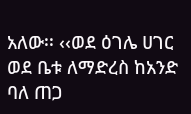አለው፡፡ ‹‹ወደ ዕገሌ ሀገር ወደ ቤቱ ለማድረስ ከአንድ ባለ ጠጋ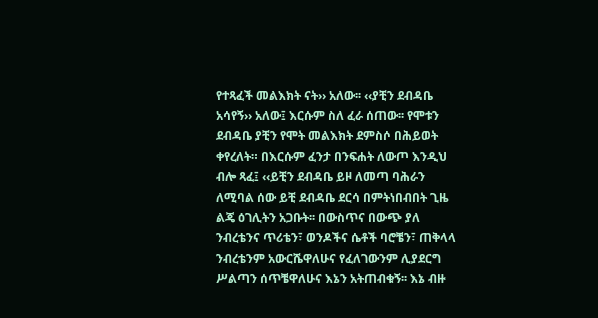የተጻፈች መልእክት ናት›› አለው፡፡ ‹‹ያቺን ደብዳቤ አሳየኝ›› አለው፤ እርሱም ስለ ፈራ ሰጠው፡፡ የሞቱን ደብዳቤ ያቺን የሞት መልእክት ደምስሶ በሕይወት ቀየረለት። በእርሱም ፈንታ በንፍሐት ለውጦ እንዲህ ብሎ ጻፈ፤ ‹‹ይቺን ደብዳቤ ይዞ ለመጣ ባሕራን ለሚባል ሰው ይቺ ደብዳቤ ደርሳ በምትነበብበት ጊዜ ልጄ ዕገሊትን አጋቡት፡፡ በውስጥና በውጭ ያለ ንብረቴንና ጥሪቴን፣ ወንዶችና ሴቶች ባሮቼን፣ ጠቅላላ ንብረቴንም አውርሼዋለሁና የፈለገውንም ሊያደርግ ሥልጣን ሰጥቼዋለሁና እኔን አትጠብቁኝ፡፡ እኔ ብዙ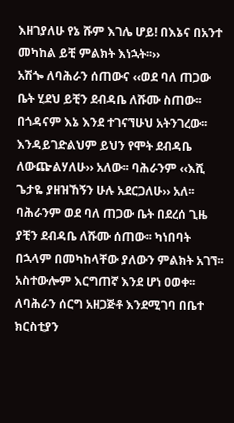እዘገያለሁ የኔ ሹም እገሌ ሆይ! በእኔና በአንተ መካከል ይቺ ምልክት እነኋት፡፡››
አሽጐ ለባሕራን ሰጠውና ‹‹ወደ ባለ ጠጋው ቤት ሂደህ ይቺን ደብዳቤ ለሹሙ ስጠው፡፡ በጎዳናም እኔ እንደ ተገናኘሁህ አትንገረው፡፡ እንዳይገድልህም ይህን የሞት ደብዳቤ ለውጬልሃለሁ›› አለው፡፡ ባሕራንም ‹‹እሺ ጌታዬ ያዘዝኸኝን ሁሉ አደርጋለሁ›› አለ፡፡
ባሕራንም ወደ ባለ ጠጋው ቤት በደረሰ ጊዜ ያቺን ደብዳቤ ለሹሙ ሰጠው፡፡ ካነበባት በኋላም በመካከላቸው ያለውን ምልክት አገኘ፡፡ አስተውሎም እርግጠኛ እንደ ሆነ ዐወቀ፡፡ ለባሕራን ሰርግ አዘጋጅቶ እንደሚገባ በቤተ ክርስቲያን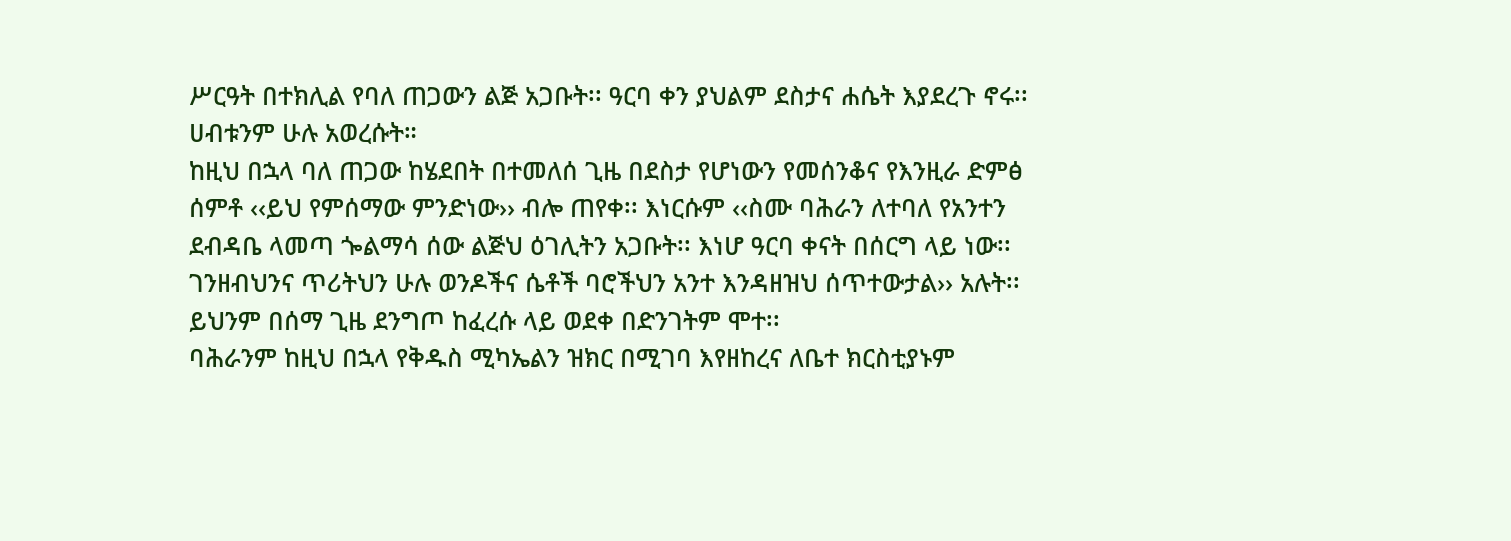ሥርዓት በተክሊል የባለ ጠጋውን ልጅ አጋቡት፡፡ ዓርባ ቀን ያህልም ደስታና ሐሴት እያደረጉ ኖሩ፡፡ ሀብቱንም ሁሉ አወረሱት።
ከዚህ በኋላ ባለ ጠጋው ከሄደበት በተመለሰ ጊዜ በደስታ የሆነውን የመሰንቆና የእንዚራ ድምፅ ሰምቶ ‹‹ይህ የምሰማው ምንድነው›› ብሎ ጠየቀ፡፡ እነርሱም ‹‹ስሙ ባሕራን ለተባለ የአንተን ደብዳቤ ላመጣ ጐልማሳ ሰው ልጅህ ዕገሊትን አጋቡት፡፡ እነሆ ዓርባ ቀናት በሰርግ ላይ ነው፡፡ ገንዘብህንና ጥሪትህን ሁሉ ወንዶችና ሴቶች ባሮችህን አንተ እንዳዘዝህ ሰጥተውታል›› አሉት፡፡ ይህንም በሰማ ጊዜ ደንግጦ ከፈረሱ ላይ ወደቀ በድንገትም ሞተ፡፡
ባሕራንም ከዚህ በኋላ የቅዱስ ሚካኤልን ዝክር በሚገባ እየዘከረና ለቤተ ክርስቲያኑም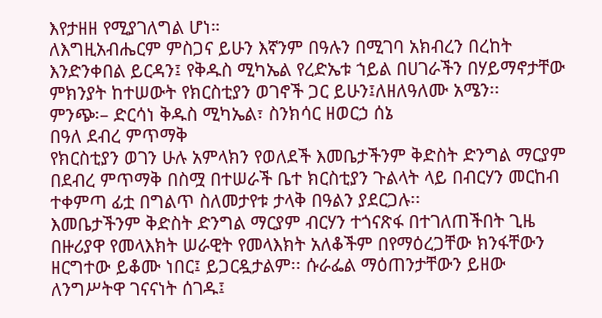እየታዘዘ የሚያገለግል ሆነ።
ለእግዚአብሔርም ምስጋና ይሁን እኛንም በዓሉን በሚገባ አክብረን በረከት እንድንቀበል ይርዳን፤ የቅዱስ ሚካኤል የረድኤቱ ኀይል በሀገራችን በሃይማኖታቸው ምክንያት ከተሠውት የክርስቲያን ወገኖች ጋር ይሁን፤ለዘለዓለሙ አሜን፡፡
ምንጭ፡– ድርሳነ ቅዱስ ሚካኤል፣ ስንክሳር ዘወርኃ ሰኔ
በዓለ ደብረ ምጥማቅ
የክርስቲያን ወገን ሁሉ አምላክን የወለደች እመቤታችንም ቅድስት ድንግል ማርያም በደብረ ምጥማቅ በስሟ በተሠራች ቤተ ክርስቲያን ጉልላት ላይ በብርሃን መርከብ ተቀምጣ ፊቷ በግልጥ ስለመታየቱ ታላቅ በዓልን ያደርጋሉ፡፡
እመቤታችንም ቅድስት ድንግል ማርያም ብርሃን ተጎናጽፋ በተገለጠችበት ጊዜ በዙሪያዋ የመላእክት ሠራዊት የመላእክት አለቆችም በየማዕረጋቸው ክንፋቸውን ዘርግተው ይቆሙ ነበር፤ ይጋርዷታልም፡፡ ሱራፌል ማዕጠንታቸውን ይዘው ለንግሥትዋ ገናናነት ሰገዱ፤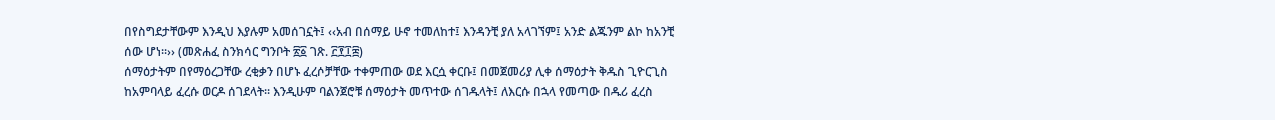በየስግደታቸውም እንዲህ እያሉም አመሰገኗት፤ ‹‹አብ በሰማይ ሁኖ ተመለከተ፤ እንዳንቺ ያለ አላገኘም፤ አንድ ልጁንም ልኮ ከአንቺ ሰው ሆነ፡፡›› (መጽሐፈ ስንክሳር ግንቦት ፳፩ ገጽ. ፫፻፲፰)
ሰማዕታትም በየማዕረጋቸው ረቂቃን በሆኑ ፈረሶቻቸው ተቀምጠው ወደ እርሷ ቀርቡ፤ በመጀመሪያ ሊቀ ሰማዕታት ቅዱስ ጊዮርጊስ ከአምባላይ ፈረሱ ወርዶ ሰገደላት፡፡ እንዲሁም ባልንጀሮቹ ሰማዕታት መጥተው ሰገዱላት፤ ለእርሱ በኋላ የመጣው በዱሪ ፈረስ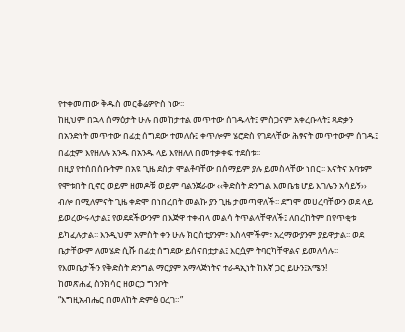የተቀመጠው ቅዱስ መርቆሬዎዮስ ነው፡፡
ከዚህም በኋላ ሰማዕታት ሁሉ በመከታተል መጥተው ሰገዱላት፤ ምስጋናም አቀረቡላት፤ ጻድቃን በአንድነት መጥተው በፊቷ ሰግደው ተመለሱ፤ ቀጥሎም ሄሮድስ የገደላቸው ሕፃናት መጥተውም ሰገዱ፤ በፊቷም እየዘለሉ አንዱ በአንዱ ላይ እየዘለለ በመተቃቀፍ ተደሰቱ፡፡
በዚያ የተሰበሰቡትም በአዩ ጊዜ ደስታ ሞልቶባቸው በሰማይም ያሉ ይመስላቸው ነበር፡፡ እናትና አባቱም የሞቱበት ቢኖር ወይም ዘመዶቹ ወይም ባልንጀራው ‹‹ቅድስት ድንግል እመቤቴ ሆይ እገሌን አሳይኝ›› ብሎ በሚለምናት ጊዜ ቀድሞ በነበረበት መልኩ ያን ጊዜ ታመጣዋለች፡፡ ደግሞ መሀረባቸውን ወደ ላይ ይወረውሩላታል፤ የወደደችውንም በእጅዋ ተቀብላ መልሳ ትጥልላቸዋለች፤ ለበረከትም በየጥቂቱ ይካፈሉታል፡፡ እንዲህም አምስት ቀን ሁሉ ክርስቲያንም፣ እስላሞችም፣ አረማውያንም ያይዋታል፡፡ ወደ ቤታቸውም ለመሄድ ሲሹ በፊቷ ሰግደው ይሰናበቷታል፤ እርሷም ትባርካቸዋልና ይመለሳሉ፡፡
የእመቤታችን የቅድስት ድንግል ማርያም አማላጅነትና ተራዳኢነት ከእኛ ጋር ይሁን፤አሜን!
ከመጽሐፈ ስንክሳር ዘወርኃ ግንቦት
“እግዚአብሔር በመለከት ድምፅ ዐረገ።”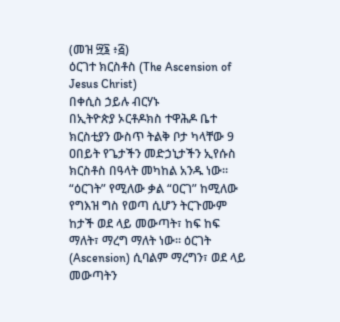(መዝ ፵፮ ፥፭)
ዕርገተ ክርስቶስ (The Ascension of Jesus Christ)
በቀሲስ ኃይሉ ብርሃኑ
በኢትዮጵያ ኦርቶዶክስ ተዋሕዶ ቤተ ክርስቲያን ውስጥ ትልቅ ቦታ ካላቸው 9 ዐበይት የጌታችን መድኃኒታችን ኢየሱስ ክርስቶስ በዓላት መካከል አንዱ ነው።
“ዕርገት” የሚለው ቃል “ዐርገ” ከሚለው የግእዝ ግስ የወጣ ሲሆን ትርጉሙም ከታች ወደ ላይ መውጣት፣ ከፍ ከፍ ማለት፣ ማረግ ማለት ነው፡፡ ዕርገት (Ascension) ሲባልም ማረግን፣ ወደ ላይ መውጣትን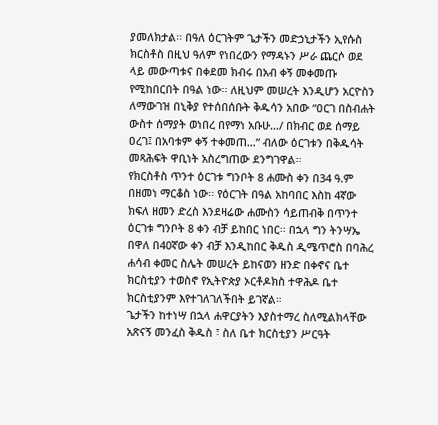ያመለክታል፡፡ በዓለ ዕርገትም ጌታችን መድኃኒታችን ኢየሱስ ክርስቶስ በዚህ ዓለም የነበረውን የማዳኑን ሥራ ጨርሶ ወደ ላይ መውጣቱና በቀደመ ክብሩ በአብ ቀኝ መቀመጡ የሚከበርበት በዓል ነው፡፡ ለዚህም መሠረት እንዲሆን አርዮስን ለማውገዝ በኒቅያ የተሰበሰቡት ቅዱሳን አበው “ዐርገ በስብሐት ውስተ ሰማያት ወነበረ በየማነ አቡሁ…/ በክብር ወደ ሰማይ ዐረገ፤ በአባቱም ቀኝ ተቀመጠ…” ብለው ዕርገቱን በቅዱሳት መጻሕፍት ዋቢነት አስረግጠው ደንግገዋል፡፡
የክርስቶስ ጥንተ ዕርገቱ ግንቦት 8 ሐሙስ ቀን በ34 ዓ.ም በዘመነ ማርቆስ ነው፡፡ የዕርገት በዓል አከባበር እስከ 4ኛው ክፍለ ዘመን ድረስ እንደዛሬው ሐሙስን ሳይጠብቅ በጥንተ ዕርገቱ ግንቦት 8 ቀን ብቻ ይከበር ነበር፡፡ በኋላ ግን ትንሣኤ በዋለ በ40ኛው ቀን ብቻ እንዲከበር ቅዱስ ዲሜጥሮስ በባሕረ ሐሳብ ቀመር ስሌት መሠረት ይከናወን ዘንድ በቀኖና ቤተ ክርስቲያን ተወስኖ የኢትዮጵያ ኦርቶዶክስ ተዋሕዶ ቤተ ክርስቲያንም እየተገለገለችበት ይገኛል።
ጌታችን ከተነሣ በኋላ ሐዋርያትን እያስተማረ ስለሚልክላቸው አጽናኝ መንፈስ ቅዱስ ፣ ስለ ቤተ ክርስቲያን ሥርዓት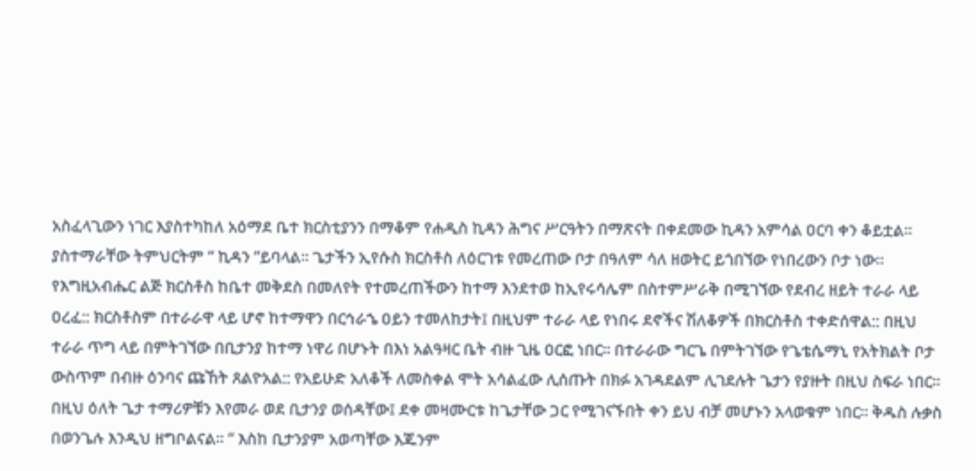አስፈላጊውን ነገር እያስተካከለ አዕማደ ቤተ ክርስቲያንን በማቆም የሐዲስ ኪዳን ሕግና ሥርዓትን በማጽናት በቀደመው ኪዳን አምሳል ዐርባ ቀን ቆይቷል።
ያስተማራቸው ትምህርትም “ ኪዳን “ይባላል። ጌታችን ኢየሱስ ክርስቶስ ለዕርገቱ የመረጠው ቦታ በዓለም ሳለ ዘወትር ይጎበኘው የነበረውን ቦታ ነው። የእግዚአብሔር ልጅ ክርስቶስ ከቤተ መቅደስ በመለየት የተመረጠችውን ከተማ እንደተወ ከኢየሩሳሌም በስተምሥራቅ በሚገኘው የደብረ ዘይት ተራራ ላይ ዐረፈ:: ክርስቶስም በተራራዋ ላይ ሆኖ ከተማዋን በርኅራኄ ዐይን ተመለከታት፤ በዚህም ተራራ ላይ የነበሩ ደኖችና ሽለቆዎች በክርስቶስ ተቀድሰዋል:: በዚህ ተራራ ጥግ ላይ በምትገኘው በቢታንያ ከተማ ነዋሪ በሆኑት በእነ አልዓዛር ቤት ብዙ ጊዜ ዐርፎ ነበር። በተራራው ግርጌ በምትገኘው የጌቴሴማኒ የአትክልት ቦታ ውስጥም በብዙ ዕንባና ጩኸት ጸልዮአል:: የአይሁድ አለቆች ለመስቀል ሞት አሳልፈው ሊሰጡት በክፉ አገዳደልም ሊገደሉት ጌታን የያዙት በዚህ ስፍራ ነበር። በዚህ ዕለት ጌታ ተማሪዎቹን እየመራ ወደ ቢታንያ ወሰዳቸው፤ ደቀ መዛሙርቱ ከጌታቸው ጋር የሚገናኙበት ቀን ይህ ብቻ መሆኑን አላወቁም ነበር። ቅዱስ ሉቃስ በወንጌሉ እንዲህ ዘግቦልናል። “ እስከ ቢታንያም አወጣቸው እጁንም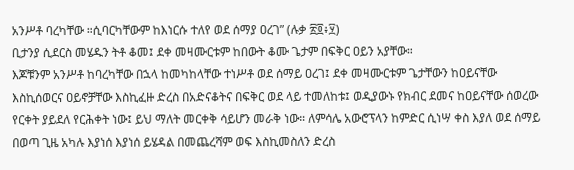አንሥቶ ባረካቸው ።ሲባርካቸውም ከእነርሱ ተለየ ወደ ሰማያ ዐረገ” (ሉቃ ፳፬፥፶)
ቢታንያ ሲደርስ መሄዱን ትቶ ቆመ፤ ደቀ መዛሙርቱም ከበውት ቆሙ ጌታም በፍቅር ዐይን አያቸው።
እጆቹንም አንሥቶ ከባረካቸው በኋላ ከመካከላቸው ተነሥቶ ወደ ሰማይ ዐረገ፤ ደቀ መዛሙርቱም ጌታቸውን ከዐይናቸው እስኪሰወርና ዐይኖቻቸው እስኪፈዙ ድረስ በአድናቆትና በፍቅር ወደ ላይ ተመለከቱ፤ ወዲያውኑ የክብር ደመና ከዐይናቸው ሰወረው የርቀት ያይደለ የርሕቀት ነው፤ ይህ ማለት መርቀቅ ሳይሆን መራቅ ነው። ለምሳሌ አውሮፕላን ከምድር ሲነሣ ቀስ እያለ ወደ ሰማይ በወጣ ጊዜ አካሉ እያነሰ እያነሰ ይሄዳል በመጨረሻም ወፍ እስኪመስለን ድረስ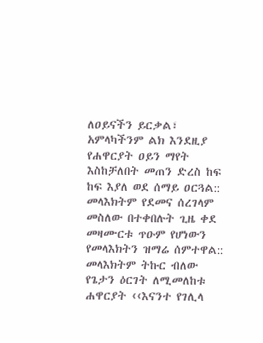ለዐይናችን ይርቃል፣ አምላካችንም ልክ እንደዚያ የሐዋርያት ዐይን ማየት እስከቻለበት መጠን ድረስ ከፍ ከፍ እያለ ወደ ሰማይ ዐርጓል:: መላእክትም የደመና ሰረገላም መስለው በተቀበሉት ጊዜ ቀደ መዛሙርቱ ጥዑም የሆነውን የመላእክትን ዝማሬ ሰምተዋል:: መላእክትም ትኩር ብለው የጌታን ዕርገት ለሚመለከቱ ሐዋርያት ‹‹እናንተ የገሊላ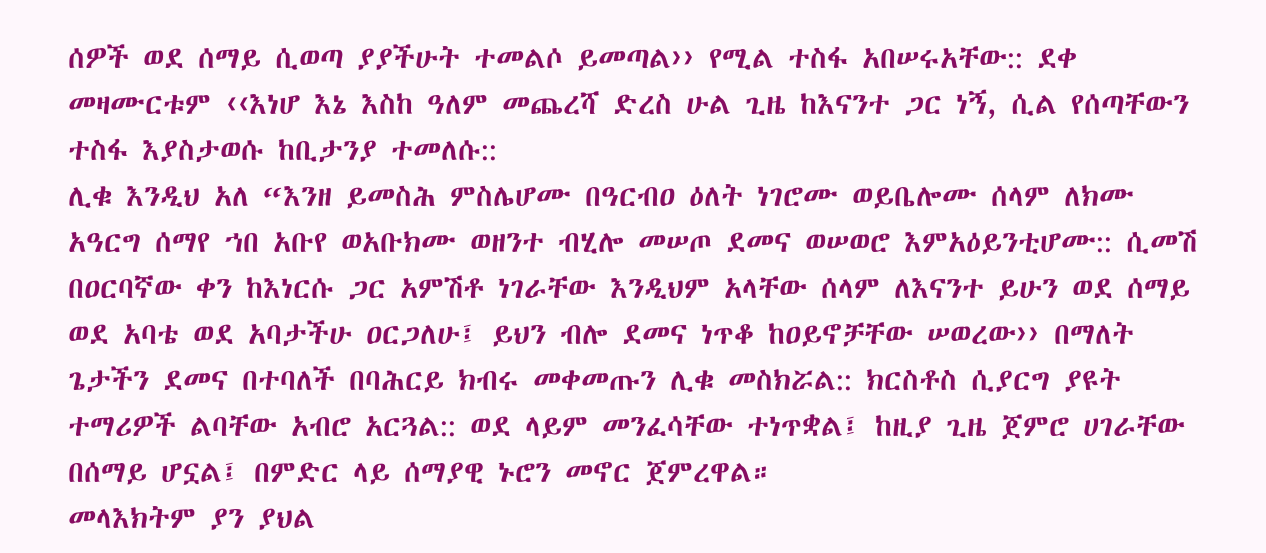ሰዎች ወደ ሰማይ ሲወጣ ያያችሁት ተመልሶ ይመጣል›› የሚል ተስፋ አበሠሩአቸው:: ደቀ መዛሙርቱም ‹‹እነሆ እኔ እስከ ዓለም መጨረሻ ድረስ ሁል ጊዜ ከእናንተ ጋር ነኝ, ሲል የሰጣቸውን ተስፋ እያስታወሱ ከቢታንያ ተመለሱ::
ሊቁ እንዲህ አለ “እንዘ ይመስሕ ምስሌሆሙ በዓርብዐ ዕለት ነገሮሙ ወይቤሎሙ ሰላም ለክሙ አዓርግ ሰማየ ኀበ አቡየ ወአቡክሙ ወዘንተ ብሂሎ መሠጦ ደመና ወሠወሮ እምአዕይንቲሆሙ:: ሲመሽ በዐርባኛው ቀን ከእነርሱ ጋር አምሽቶ ነገራቸው እንዲህም አላቸው ሰላም ለእናንተ ይሁን ወደ ሰማይ ወደ አባቴ ወደ አባታችሁ ዐርጋለሁ፤ ይህን ብሎ ደመና ነጥቆ ከዐይኖቻቸው ሠወረው›› በማለት ጌታችን ደመና በተባለች በባሕርይ ክብሩ መቀመጡን ሊቁ መስክሯል:: ክርስቶስ ሲያርግ ያዩት ተማሪዎች ልባቸው አብሮ አርጓል:: ወደ ላይም መንፈሳቸው ተነጥቋል፤ ከዚያ ጊዜ ጀምሮ ሀገራቸው በሰማይ ሆኗል፤ በምድር ላይ ሰማያዊ ኑሮን መኖር ጀምረዋል።
መላእክትም ያን ያህል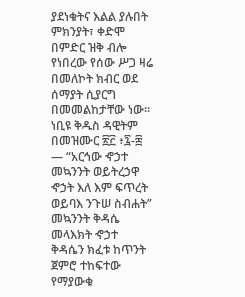ያደነቁትና እልል ያሉበት ምክንያት፣ ቀድሞ በምድር ዝቅ ብሎ የነበረው የሰው ሥጋ ዛሬ በመለኮት ክብር ወደ ሰማያት ሲያርግ በመመልከታቸው ነው።
ነቢዩ ቅዱስ ዳዊትም በመዝሙር ፳፫ ፥፯-፰ — “አርኅው ኆኃተ መኳንንት ወይትረኃዋ ኆኃት እለ እም ፍጥረት ወይባእ ንጉሠ ስብሐት” መኳንንት ቅዳሴ መላእክት ኆኃተ ቅዳሴን ክፈቱ ከጥንት ጀምሮ ተከፍተው የማያውቁ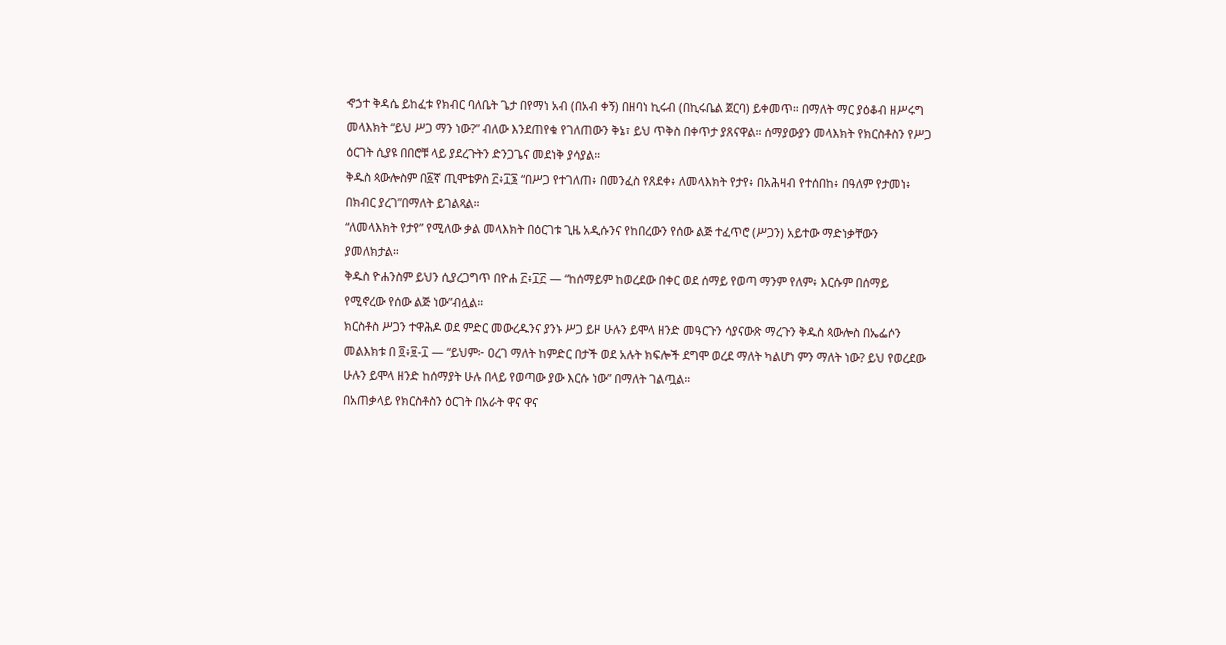ኆኃተ ቅዳሴ ይከፈቱ የክብር ባለቤት ጌታ በየማነ አብ (በአብ ቀኝ) በዘባነ ኪሩብ (በኪሩቤል ጀርባ) ይቀመጥ። በማለት ማር ያዕቆብ ዘሥሩግ መላእክት “ይህ ሥጋ ማን ነው?” ብለው እንደጠየቁ የገለጠውን ቅኔ፣ ይህ ጥቅስ በቀጥታ ያጸናዋል። ሰማያውያን መላእክት የክርስቶስን የሥጋ ዕርገት ሲያዩ በበሮቹ ላይ ያደረጉትን ድንጋጌና መደነቅ ያሳያል።
ቅዱስ ጳውሎስም በ፩ኛ ጢሞቴዎስ ፫፥፲፮ “በሥጋ የተገለጠ፥ በመንፈስ የጸደቀ፥ ለመላእክት የታየ፥ በአሕዛብ የተሰበከ፥ በዓለም የታመነ፥ በክብር ያረገ”በማለት ይገልጻል።
“ለመላእክት የታየ” የሚለው ቃል መላእክት በዕርገቱ ጊዜ አዲሱንና የከበረውን የሰው ልጅ ተፈጥሮ (ሥጋን) አይተው ማድነቃቸውን ያመለክታል።
ቅዱስ ዮሐንስም ይህን ሲያረጋግጥ በዮሐ ፫፥፲፫ — “ከሰማይም ከወረደው በቀር ወደ ሰማይ የወጣ ማንም የለም፥ እርሱም በሰማይ የሚኖረው የሰው ልጅ ነው”ብሏል።
ክርስቶስ ሥጋን ተዋሕዶ ወደ ምድር መውረዱንና ያንኑ ሥጋ ይዞ ሁሉን ይሞላ ዘንድ መዓርጉን ሳያናውጽ ማረጉን ቅዱስ ጳውሎስ በኤፌሶን መልእክቱ በ ፬፥፱-፲ — “ይህም፦ ዐረገ ማለት ከምድር በታች ወደ አሉት ክፍሎች ደግሞ ወረደ ማለት ካልሆነ ምን ማለት ነው? ይህ የወረደው ሁሉን ይሞላ ዘንድ ከሰማያት ሁሉ በላይ የወጣው ያው እርሱ ነው” በማለት ገልጧል።
በአጠቃላይ የክርስቶስን ዕርገት በአራት ዋና ዋና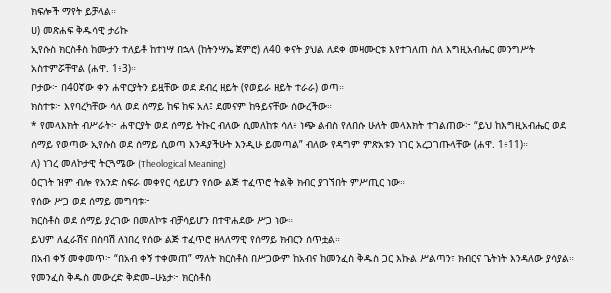ክፍሎች ማየት ይቻላል።
ሀ) መጽሐፍ ቅዱሳዊ ታሪኩ
ኢየሱስ ክርስቶስ ከሙታን ተለይቶ ከተነሣ በኋላ (ከትንሣኤ ጀምሮ) ለ40 ቀናት ያህል ለደቀ መዛሙርቱ እየተገለጠ ስለ እግዚአብሔር መንግሥት አስተምሯቸዋል (ሐዋ. 1፥3)።
ቦታው፦ በ40ኛው ቀን ሐዋርያትን ይዟቸው ወደ ደብረ ዘይት (የወይራ ዘይት ተራራ) ወጣ።
ክስተቱ፦ እየባረካቸው ሳለ ወደ ሰማይ ከፍ ከፍ አለ፤ ደመናም ከዓይናቸው ሰውረችው።
* የመላእክት ብሥራት፦ ሐዋርያት ወደ ሰማይ ትኩር ብለው ሲመለከቱ ሳለ፥ ነጭ ልብስ የለበሱ ሁለት መላእክት ተገልጠው፦ “ይህ ከእግዚአብሔር ወደ ሰማይ የወጣው ኢየሱስ ወደ ሰማይ ሲወጣ እንዳያችሁት እንዲሁ ይመጣል” ብለው የዳግም ምጽአቱን ነገር አረጋገጡላቸው (ሐዋ. 1፥11)።
ለ) ነገረ መለኮታዊ ትርጓሜው (Theological Meaning)
ዕርገት ዝም ብሎ የአንድ ስፍራ መቀየር ሳይሆን የሰው ልጅ ተፈጥሮ ትልቅ ክብር ያገኘበት ምሥጢር ነው።
የሰው ሥጋ ወደ ሰማይ መግባቱ፦
ክርስቶስ ወደ ሰማይ ያረገው በመለኮቱ ብቻሳይሆን በተዋሐደው ሥጋ ነው።
ይህም ለፈራሽና በስባሽ ለነበረ የሰው ልጅ ተፈጥሮ ዘላለማዊ የሰማይ ክብርን ሰጥቷል።
በአብ ቀኝ መቀመጥ፦ “በአብ ቀኝ ተቀመጠ” ማለት ክርስቶስ በሥጋውም ከአብና ከመንፈስ ቅዱስ ጋር እኩል ሥልጣን፣ ክብርና ጌትነት እንዳለው ያሳያል።
የመንፈስ ቅዱስ መውረድ ቅድመ–ሁኔታ፦ ክርስቶስ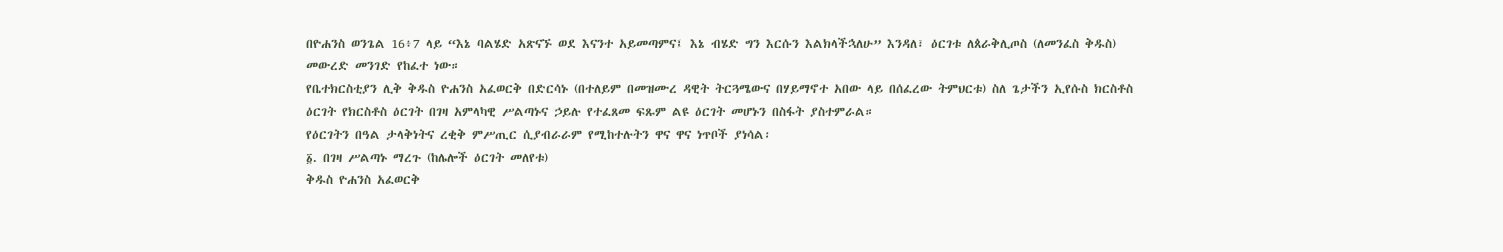በዮሐንስ ወንጌል 16፥7 ላይ “እኔ ባልሄድ አጽናኙ ወደ እናንተ አይመጣምና፤ እኔ ብሄድ ግን እርሱን እልክላችኋለሁ” እንዳለ፣ ዕርገቱ ለጰራቅሊጦስ (ለመንፈስ ቅዱስ) መውረድ መንገድ የከፈተ ነው።
የቤተክርስቲያን ሊቅ ቅዱስ ዮሐንስ አፈወርቅ በድርሳኑ (በተለይም በመዝሙረ ዳዊት ትርጓሜውና በሃይማኖተ አበው ላይ በሰፈረው ትምህርቱ) ስለ ጌታችን ኢየሱስ ክርስቶስ ዕርገት የክርስቶስ ዕርገት በገዛ አምላካዊ ሥልጣኑና ኃይሉ የተፈጸመ ፍጹም ልዩ ዕርገት መሆኑን በስፋት ያስተምራል።
የዕርገትን በዓል ታላቅነትና ረቂቅ ምሥጢር ሲያብራራም የሚከተሉትን ዋና ዋና ነጥቦች ያነሳል፡
፩. በገዛ ሥልጣኑ ማረጉ (ከሌሎች ዕርገት መለየቱ)
ቅዱስ ዮሐንስ አፈወርቅ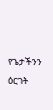የጌታችንን ዕርገት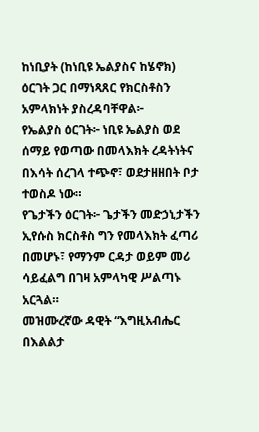ከነቢያት (ከነቢዩ ኤልያስና ከሄኖክ) ዕርገት ጋር በማነጻጸር የክርስቶስን አምላክነት ያስረዳባቸዋል፦
የኤልያስ ዕርገት፦ ነቢዩ ኤልያስ ወደ ሰማይ የወጣው በመላእክት ረዳትነትና በእሳት ሰረገላ ተጭኖ፣ ወደታዘዘበት ቦታ ተወስዶ ነው።
የጌታችን ዕርገት፦ ጌታችን መድኃኒታችን ኢየሱስ ክርስቶስ ግን የመላእክት ፈጣሪ በመሆኑ፣ የማንም ርዳታ ወይም መሪ ሳይፈልግ በገዛ አምላካዊ ሥልጣኑ አርጓል።
መዝሙረኛው ዳዊት “እግዚአብሔር በእልልታ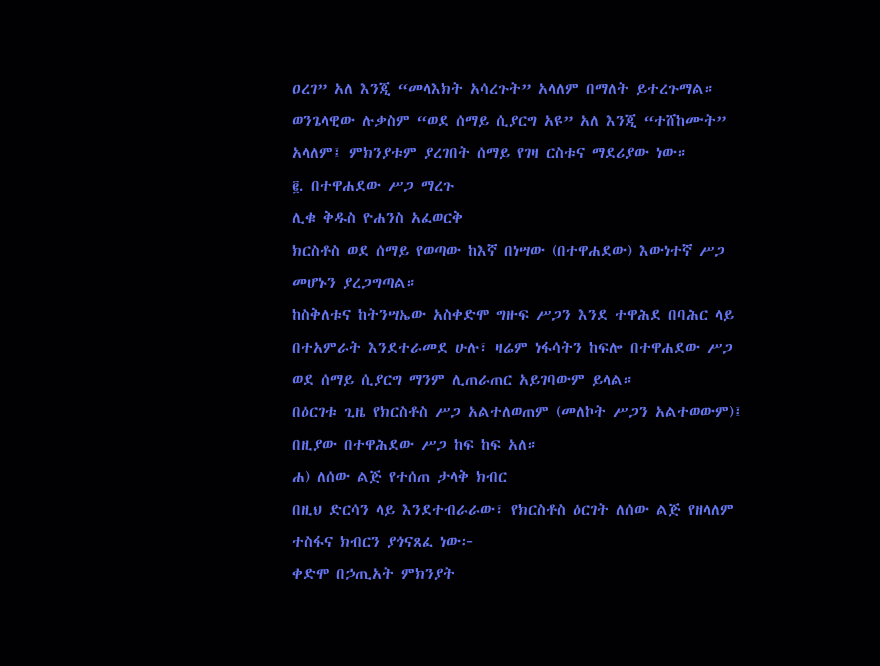ዐረገ” አለ እንጂ “መላእክት አሳረጉት” አላለም በማለት ይተረጉማል። ወንጌላዊው ሉቃስም “ወደ ሰማይ ሲያርግ አዩ” አለ እንጂ “ተሸከሙት” አላለም፤ ምክንያቱም ያረገበት ሰማይ የገዛ ርስቱና ማደሪያው ነው።
፪. በተዋሐደው ሥጋ ማረጉ
ሊቁ ቅዱስ ዮሐንስ አፈወርቅ
ክርስቶስ ወደ ሰማይ የወጣው ከእኛ በነሣው (በተዋሐደው) እውነተኛ ሥጋ መሆኑን ያረጋግጣል።
ከስቅለቱና ከትንሣኤው አስቀድሞ ግዙፍ ሥጋን እንደ ተዋሕደ በባሕር ላይ በተአምራት እንደተራመደ ሁሉ፣ ዛሬም ነፋሳትን ከፍሎ በተዋሐደው ሥጋ ወደ ሰማይ ሲያርግ ማንም ሊጠራጠር አይገባውም ይላል።
በዕርገቱ ጊዜ የክርስቶስ ሥጋ አልተለወጠም (መለኮት ሥጋን አልተወውም)፤ በዚያው በተዋሕደው ሥጋ ከፍ ከፍ አለ።
ሐ) ለሰው ልጅ የተሰጠ ታላቅ ክብር
በዚህ ድርሳን ላይ እንደተብራራው፣ የክርስቶስ ዕርገት ለሰው ልጅ የዘላለም ተስፋና ክብርን ያጎናጸፈ ነው፦
ቀድሞ በኃጢአት ምክንያት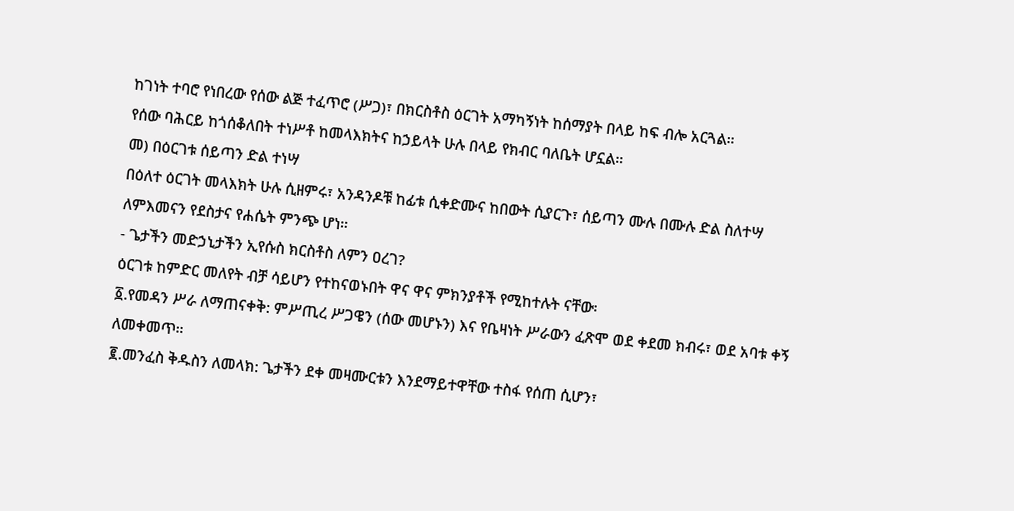ከገነት ተባሮ የነበረው የሰው ልጅ ተፈጥሮ (ሥጋ)፣ በክርስቶስ ዕርገት አማካኝነት ከሰማያት በላይ ከፍ ብሎ አርጓል።
የሰው ባሕርይ ከጎሰቆለበት ተነሥቶ ከመላእክትና ከኃይላት ሁሉ በላይ የክብር ባለቤት ሆኗል።
መ) በዕርገቱ ሰይጣን ድል ተነሣ
በዕለተ ዕርገት መላእክት ሁሉ ሲዘምሩ፣ አንዳንዶቹ ከፊቱ ሲቀድሙና ከበውት ሲያርጉ፣ ሰይጣን ሙሉ በሙሉ ድል ስለተሣ ለምእመናን የደስታና የሐሴት ምንጭ ሆነ።
- ጌታችን መድኃኒታችን ኢየሱስ ክርስቶስ ለምን ዐረገ?
ዕርገቱ ከምድር መለየት ብቻ ሳይሆን የተከናወኑበት ዋና ዋና ምክንያቶች የሚከተሉት ናቸው፡
፩.የመዳን ሥራ ለማጠናቀቅ: ምሥጢረ ሥጋዌን (ሰው መሆኑን) እና የቤዛነት ሥራውን ፈጽሞ ወደ ቀደመ ክብሩ፣ ወደ አባቱ ቀኝ ለመቀመጥ።
፪.መንፈስ ቅዱስን ለመላክ: ጌታችን ደቀ መዛሙርቱን እንደማይተዋቸው ተስፋ የሰጠ ሲሆን፣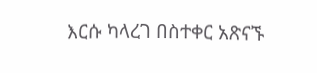እርሱ ካላረገ በስተቀር አጽናኙ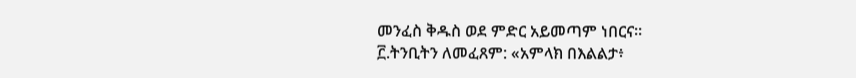መንፈስ ቅዱስ ወደ ምድር አይመጣም ነበርና።
፫.ትንቢትን ለመፈጸም: «አምላክ በእልልታ፥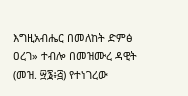እግዚአብሔር በመለከት ድምፅ ዐረገ» ተብሎ በመዝሙረ ዳዊት (መዝ. ፵፮፥፭) የተነገረው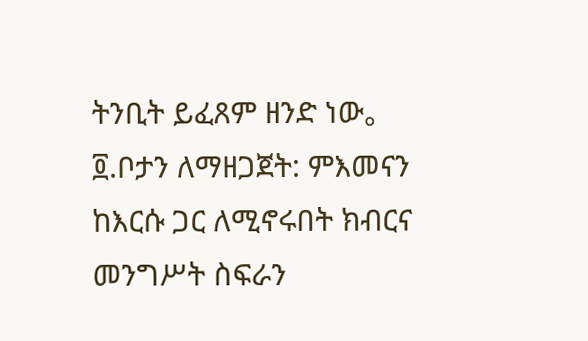ትንቢት ይፈጸም ዘንድ ነው。
፬.ቦታን ለማዘጋጀት: ምእመናን ከእርሱ ጋር ለሚኖሩበት ክብርና መንግሥት ስፍራን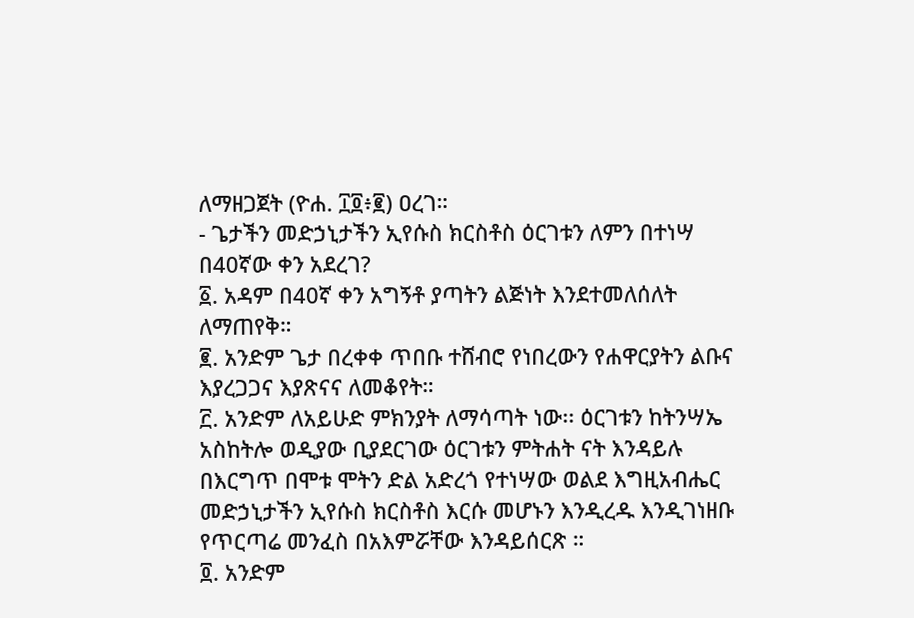ለማዘጋጀት (ዮሐ. ፲፬፥፪) ዐረገ።
- ጌታችን መድኃኒታችን ኢየሱስ ክርስቶስ ዕርገቱን ለምን በተነሣ በ40ኛው ቀን አደረገ?
፩. አዳም በ40ኛ ቀን አግኝቶ ያጣትን ልጅነት እንደተመለሰለት ለማጠየቅ።
፪. አንድም ጌታ በረቀቀ ጥበቡ ተሸብሮ የነበረውን የሐዋርያትን ልቡና እያረጋጋና እያጽናና ለመቆየት።
፫. አንድም ለአይሁድ ምክንያት ለማሳጣት ነው፡፡ ዕርገቱን ከትንሣኤ አስከትሎ ወዲያው ቢያደርገው ዕርገቱን ምትሐት ናት እንዳይሉ በእርግጥ በሞቱ ሞትን ድል አድረጎ የተነሣው ወልደ እግዚአብሔር መድኃኒታችን ኢየሱስ ክርስቶስ እርሱ መሆኑን እንዲረዱ እንዲገነዘቡ የጥርጣሬ መንፈስ በአእምሯቸው እንዳይሰርጽ ።
፬. አንድም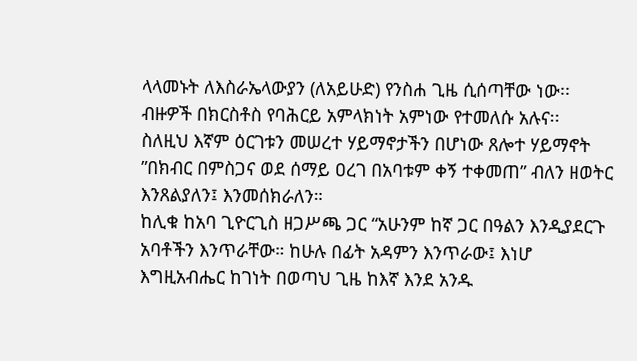ላላመኑት ለእስራኤላውያን (ለአይሁድ) የንስሐ ጊዜ ሲሰጣቸው ነው፡፡ ብዙዎች በክርስቶስ የባሕርይ አምላክነት አምነው የተመለሱ አሉና፡፡
ስለዚህ እኛም ዕርገቱን መሠረተ ሃይማኖታችን በሆነው ጸሎተ ሃይማኖት ”በክብር በምስጋና ወደ ሰማይ ዐረገ በአባቱም ቀኝ ተቀመጠ” ብለን ዘወትር እንጸልያለን፤ እንመሰክራለን።
ከሊቁ ከአባ ጊዮርጊስ ዘጋሥጫ ጋር “አሁንም ከኛ ጋር በዓልን እንዲያደርጉ አባቶችን እንጥራቸው። ከሁሉ በፊት አዳምን እንጥራው፤ እነሆ እግዚአብሔር ከገነት በወጣህ ጊዜ ከእኛ እንደ አንዱ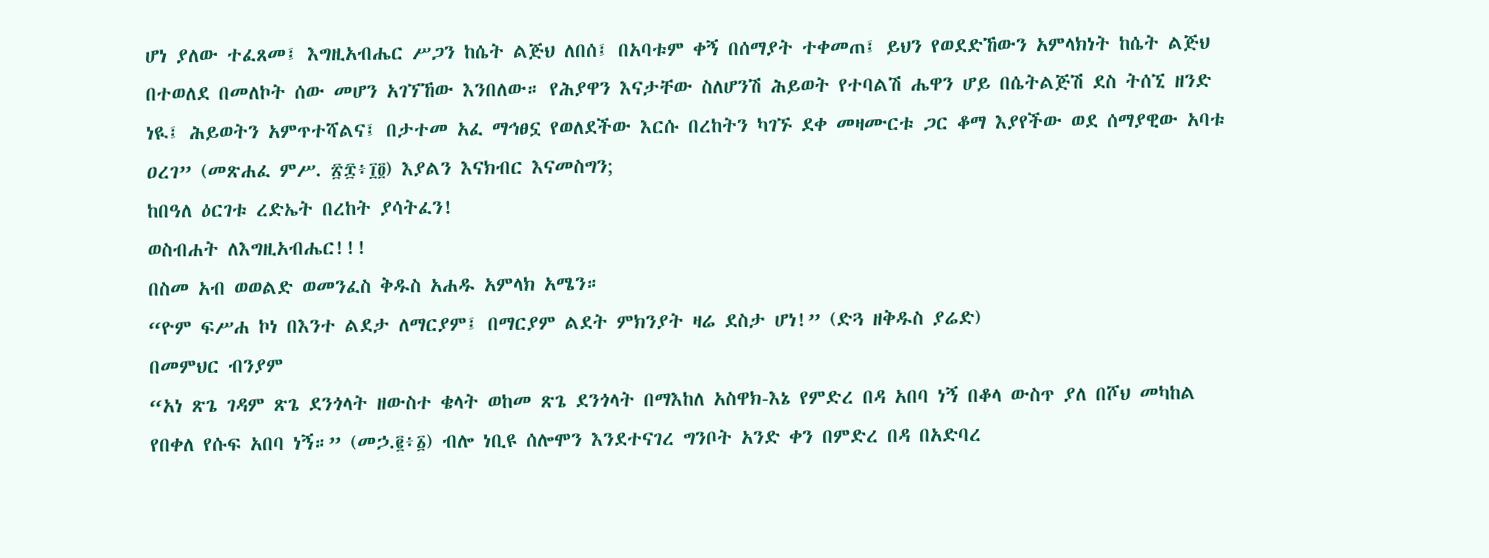ሆነ ያለው ተፈጸመ፤ እግዚአብሔር ሥጋን ከሴት ልጅህ ለበሰ፤ በአባቱም ቀኝ በሰማያት ተቀመጠ፤ ይህን የወደድኸውን አምላክነት ከሴት ልጅህ በተወለደ በመለኮት ሰው መሆን አገኘኸው እንበለው። የሕያዋን እናታቸው ስለሆንሽ ሕይወት የተባልሽ ሔዋን ሆይ በሴትልጅሽ ደስ ትሰኚ ዘንድ ነዪ፤ ሕይወትን አምጥተሻልና፤ በታተመ አፈ ማኅፀኗ የወለደችው እርሱ በረከትን ካገኙ ደቀ መዛሙርቱ ጋር ቆማ እያየችው ወደ ሰማያዊው አባቱ ዐረገ” (መጽሐፈ ምሥ. ፳፰፥፲፬) እያልን እናክብር እናመስግን;
ከበዓለ ዕርገቱ ረድኤት በረከት ያሳትፈን!
ወስብሐት ለእግዚአብሔር!!!
በስመ አብ ወወልድ ወመንፈስ ቅዱስ አሐዱ አምላክ አሜን።
“ዮም ፍሥሐ ኮነ በእንተ ልደታ ለማርያም፤ በማርያም ልደት ምክንያት ዛሬ ደስታ ሆነ!” (ድጓ ዘቅዱስ ያሬድ)
በመምህር ብንያም
“አነ ጽጌ ገዳም ጽጌ ደንጎላት ዘውስተ ቄላት ወከመ ጽጌ ደንጎላት በማእከለ አስዋክ-እኔ የምድረ በዳ አበባ ነኝ በቆላ ውስጥ ያለ በሾህ መካከል የበቀለ የሱፍ አበባ ነኝ።” (መኃ.፪፥፩) ብሎ ነቢዩ ሰሎሞን እንደተናገረ ግንቦት አንድ ቀን በምድረ በዳ በአድባረ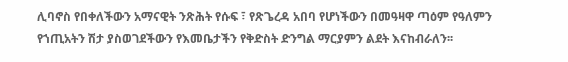ሊባኖስ የበቀለችውን አማናዊት ንጽሕት የሱፍ ፣ የጽጌረዳ አበባ የሆነችውን በመዓዛዋ ጣዕም የዓለምን የኀጢአትን ሽታ ያስወገደችውን የእመቤታችን የቅድስት ድንግል ማርያምን ልደት እናከብራለን፡፡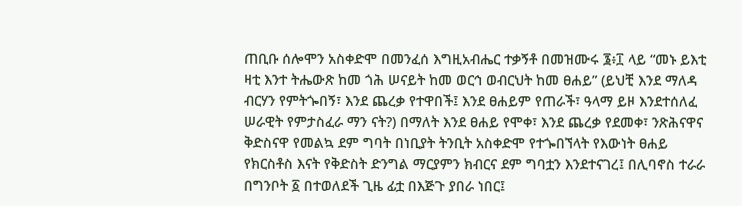ጠቢቡ ሰሎሞን አስቀድሞ በመንፈሰ እግዚአብሔር ተቃኝቶ በመዝሙሩ ፮፥፲ ላይ “መኑ ይእቲ ዛቲ እንተ ትሔውጽ ከመ ጎሕ ሠናይት ከመ ወርኅ ወብርህት ከመ ፀሐይ” (ይህቺ እንደ ማለዳ ብርሃን የምትጐበኝ፣ እንደ ጨረቃ የተዋበች፤ እንደ ፀሐይም የጠራች፣ ዓላማ ይዞ እንደተሰለፈ ሠራዊት የምታስፈራ ማን ናት?) በማለት እንደ ፀሐይ የሞቀ፣ እንደ ጨረቃ የደመቀ፣ ንጽሕናዋና ቅድስናዋ የመልኳ ደም ግባት በነቢያት ትንቢት አስቀድሞ የተጐበኘላት የእውነት ፀሐይ የክርስቶስ እናት የቅድስት ድንግል ማርያምን ክብርና ደም ግባቷን እንደተናገረ፤ በሊባኖስ ተራራ በግንቦት ፩ በተወለደች ጊዜ ፊቷ በእጅጉ ያበራ ነበር፤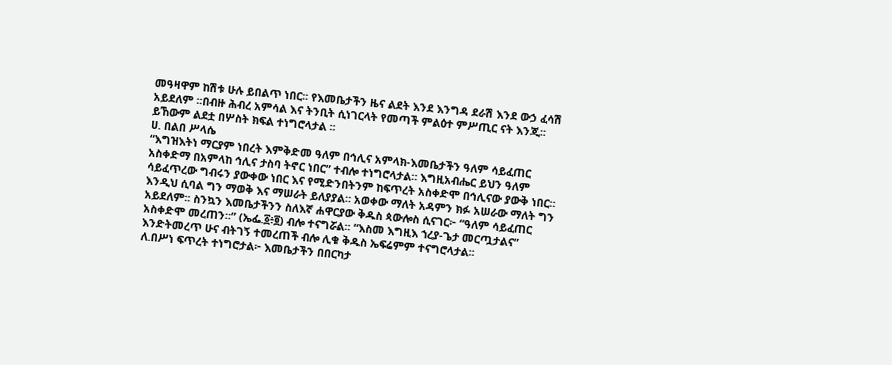መዓዛዋም ከሽቱ ሁሉ ይበልጥ ነበር፡፡ የእመቤታችን ዜና ልደት እንደ እንግዳ ደራሽ እንደ ውኃ ፈሳሽ አይደለም ፡፡በብዙ ሕብረ አምሳል እና ትንቢት ሲነገርላት የመጣች ምልዕተ ምሥጢር ናት እንጂ፡፡
ይኸውም ልደቷ በሦስት ክፍል ተነግሮላታል ፡፡
ሀ. በልበ ሥላሴ
“እግዝእትነ ማርያም ነበረት እምቅድመ ዓለም በኅሊና አምላክ-እመቤታችን ዓለም ሳይፈጠር አስቀድማ በአምላከ ኅሊና ታስባ ትኖር ነበር” ተብሎ ተነግሮላታል። እግዚአብሔር ይህን ዓለም ሳይፈጥረው ግብሩን ያውቀው ነበር እና የሚድንበትንም ከፍጥረት አስቀድሞ በኅሊናው ያውቅ ነበር። እንዲህ ሲባል ግን ማወቅ እና ማሠራት ይለያያል። አወቀው ማለት አዳምን ክፉ አሠራው ማለት ግን አይደለም፡፡ ስንኳን እመቤታችንን ስለእኛ ሐዋርያው ቅዱስ ጳውሎስ ሲናገር፦ “ዓለም ሳይፈጠር አስቀድሞ መረጠን።” (ኤፌ.፩፥፬) ብሎ ተናግሯል፡፡ “እስመ እግዚእ ኀረያ-ጌታ መርጧታልና” እንድትመረጥ ሁና ብትገኝ ተመረጠች ብሎ ሊቁ ቅዱስ ኤፍሬምም ተናግሮላታል፡፡
ለ.በሥነ ፍጥረት ተነግሮታል፦ እመቤታችን በበርካታ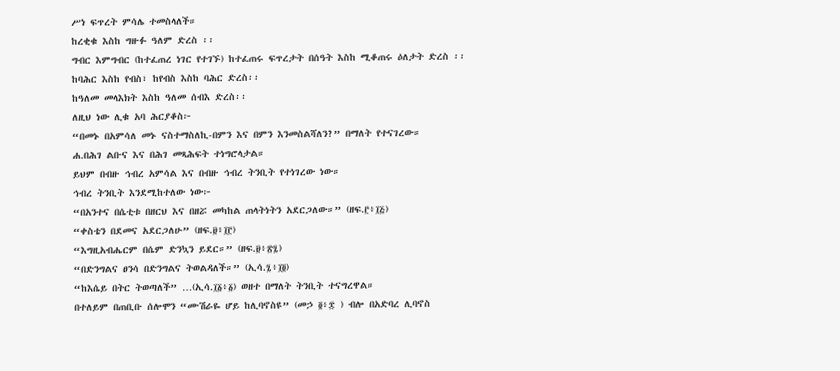ሥነ ፍጥረት ምሳሌ ተመስላለች።
ከረቂቁ እስከ ግዙፉ ዓለም ድረስ ፡፡
ግብር እምግብር (ከተፈጠረ ነገር የተገኙ) ከተፈጠሩ ፍጥረታት በሰዓት እስከ ሚቆጠሩ ዕለታት ድረስ ፡፡
ከባሕር እስከ የብስ፣ ከየብስ እስከ ባሕር ድረስ፡፡
ከዓለመ መላእክት እስከ ዓለመ ሰብእ ድረስ፡፡
ለዚህ ነው ሊቁ አባ ሕርያቆስ፦
“በመኑ በአምሳለ መኑ ናስተማስለኪ-በምን እና በምን እንመስልሻለን?” በማለት የተናገረው።
ሐ.በሕገ ልቡና እና በሕገ መጻሕፍት ተነግሮላታል።
ይህም በብዙ ኅብረ አምሳል እና በብዙ ኅብረ ትንቢት የተነገረው ነው።
ኅብረ ትንቢት እንደሚከተለው ነው፦
“በአንተና በሴቲቱ በዘርህ እና በዘሯ መካከል ጠላትነትን አደርጋለው።” (ዘፍ.፫፥፲፭)
“ቀስቴን በደመና አደርጋለሁ” (ዘፍ.፱፥፲፫)
“እግዚአብሔርም በሴም ድንኳን ይደር።” (ዘፍ.፱፥፳፯)
“በድንግልና ፀንሳ በድንግልና ትወልዳለች።” (ኢሳ.፯፥፲፬)
“ከእሴይ በትር ትወጣለች” …(ኢሳ.፲፩፥፩) ወዘተ በማለት ትንቢት ተናግረዋል።
በተለይም በጠቢቡ ሰሎሞን “ሙሽራዬ ሆይ ከሊባኖስዩ” (መኃ ፬፥፰ ) ብሎ በአድባረ ሊባኖስ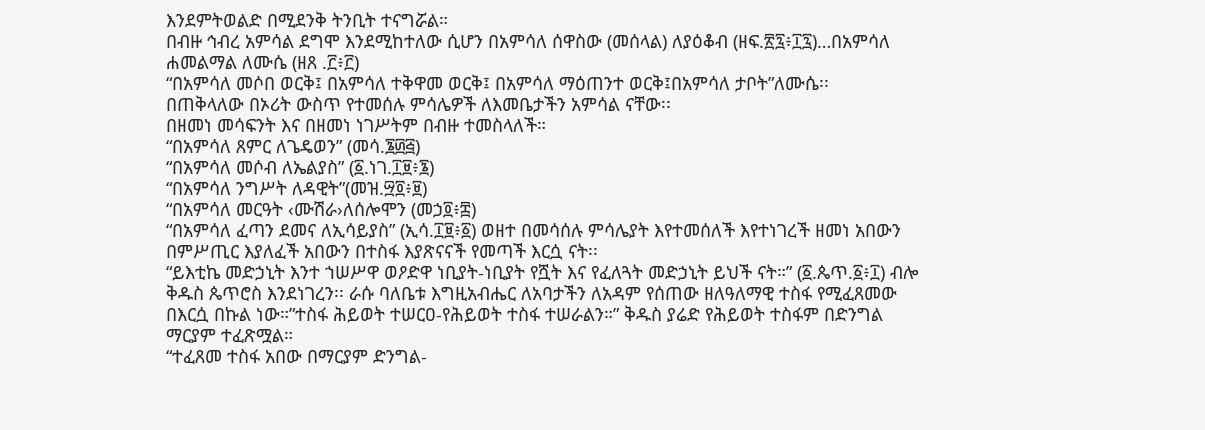እንደምትወልድ በሚደንቅ ትንቢት ተናግሯል።
በብዙ ኅብረ አምሳል ደግሞ እንደሚከተለው ሲሆን በአምሳለ ሰዋስው (መሰላል) ለያዕቆብ (ዘፍ.፳፯፥፲፯)…በአምሳለ ሐመልማል ለሙሴ (ዘጸ .፫፥፫)
“በአምሳለ መሶበ ወርቅ፤ በአምሳለ ተቅዋመ ወርቅ፤ በአምሳለ ማዕጠንተ ወርቅ፤በአምሳለ ታቦት”ለሙሴ፡፡
በጠቅላለው በኦሪት ውስጥ የተመሰሉ ምሳሌዎች ለእመቤታችን አምሳል ናቸው፡፡
በዘመነ መሳፍንት እና በዘመነ ነገሥትም በብዙ ተመስላለች።
“በአምሳለ ጸምር ለጌዴወን” (መሳ.፮፴፭)
“በአምሳለ መሶብ ለኤልያስ” (፩.ነገ.፲፱፥፮)
“በአምሳለ ንግሥት ለዳዊት”(መዝ.፵፬፥፱)
“በአምሳለ መርዓት ‹ሙሽራ›ለሰሎሞን (መኃ፬፥፰)
“በአምሳለ ፈጣን ደመና ለኢሳይያስ” (ኢሳ.፲፱፥፩) ወዘተ በመሳሰሉ ምሳሌያት እየተመሰለች እየተነገረች ዘመነ አበውን በምሥጢር እያለፈች አበውን በተስፋ እያጽናናች የመጣች እርሷ ናት፡፡
“ይእቲኬ መድኃኒት እንተ ኀሠሥዋ ወዖድዋ ነቢያት-ነቢያት የሿት እና የፈለጓት መድኃኒት ይህች ናት።” (፩.ጴጥ.፩፥፲) ብሎ ቅዱስ ጴጥሮስ እንደነገረን፡፡ ራሱ ባለቤቱ እግዚአብሔር ለአባታችን ለአዳም የሰጠው ዘለዓለማዊ ተስፋ የሚፈጸመው በእርሷ በኩል ነው።”ተስፋ ሕይወት ተሠርዐ-የሕይወት ተስፋ ተሠራልን።” ቅዱስ ያሬድ የሕይወት ተስፋም በድንግል ማርያም ተፈጽሟል።
“ተፈጸመ ተስፋ አበው በማርያም ድንግል-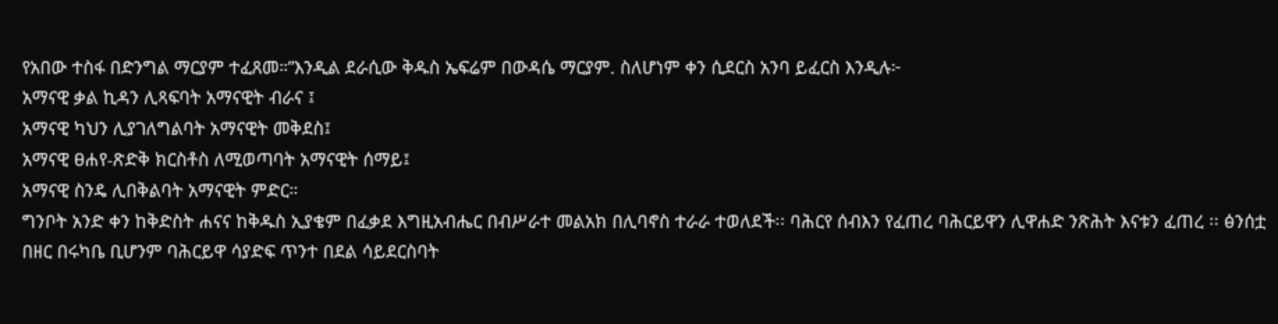የአበው ተስፋ በድንግል ማርያም ተፈጸመ።”እንዲል ደራሲው ቅዱስ ኤፍሬም በውዳሴ ማርያም. ስለሆነም ቀን ሲደርስ አንባ ይፈርስ እንዲሉ፦
አማናዊ ቃል ኪዳን ሊጻፍባት አማናዊት ብራና ፤
አማናዊ ካህን ሊያገለግልባት አማናዊት መቅደስ፤
አማናዊ ፀሐየ-ጽድቅ ክርስቶስ ለሚወጣባት አማናዊት ሰማይ፤
አማናዊ ስንዴ ሊበቅልባት አማናዊት ምድር።
ግንቦት አንድ ቀን ከቅድስት ሐናና ከቅዱስ ኢያቄም በፈቃደ እግዚአብሔር በብሥራተ መልአክ በሊባኖስ ተራራ ተወለደች፡፡ ባሕርየ ሰብእን የፈጠረ ባሕርይዋን ሊዋሐድ ንጽሕት እናቱን ፈጠረ ፡፡ ፅንሰቷ በዘር በሩካቤ ቢሆንም ባሕርይዋ ሳያድፍ ጥንተ በደል ሳይደርስባት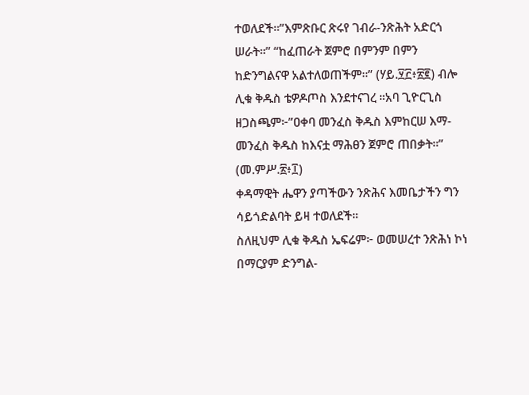ተወለደች፡፡”እምጽቡር ጽሩየ ገብራ-ንጽሕት አድርጎ ሠራት።” “ከፈጠራት ጀምሮ በምንም በምን ከድንግልናዋ አልተለወጠችም።” (ሃይ.፶፫፥፳፪) ብሎ ሊቁ ቅዱስ ቴዎዶጦስ እንደተናገረ ፡፡አባ ጊዮርጊስ ዘጋስጫም፦”ዐቀባ መንፈስ ቅዱስ እምከርሠ እማ-መንፈስ ቅዱስ ከእናቷ ማሕፀን ጀምሮ ጠበቃት።” (መ.ምሥ.፳፥፲)
ቀዳማዊት ሔዋን ያጣችውን ንጽሕና እመቤታችን ግን ሳይጎድልባት ይዛ ተወለደች፡፡
ስለዚህም ሊቁ ቅዱስ ኤፍሬም፦ ወመሠረተ ንጽሕነ ኮነ በማርያም ድንግል-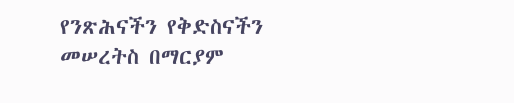የንጽሕናችን የቅድስናችን መሠረትስ በማርያም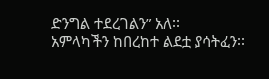ድንግል ተደረገልን” አለ፡፡
አምላካችን ከበረከተ ልደቷ ያሳትፈን፡፡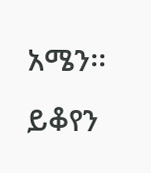አሜን፡፡ይቆየን